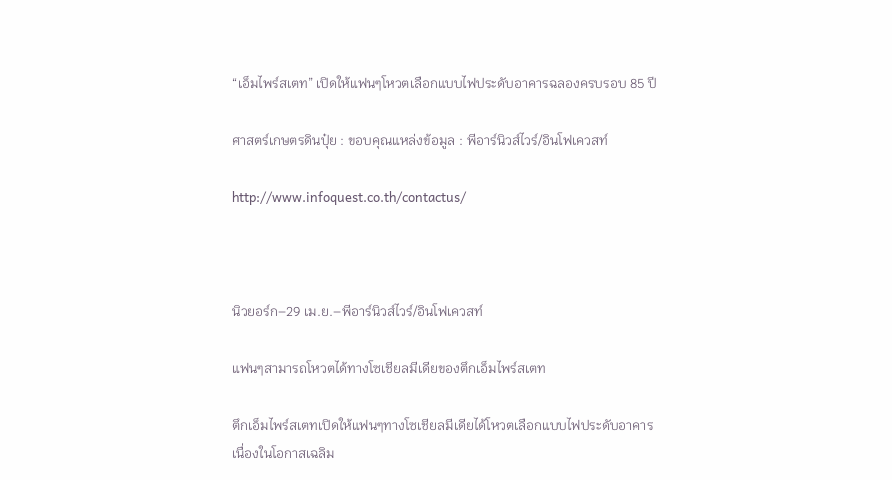“เอ็มไพร์สเตท” เปิดให้แฟนๆโหวตเลือกแบบไฟประดับอาคารฉลองครบรอบ 85 ปี

ศาสตร์เกษตรดินปุ๋ย : ขอบคุณแหล่งข้อมูล : พีอาร์นิวส์ไวร์/อินโฟเควสท์

http://www.infoquest.co.th/contactus/



นิวยอร์ก–29 เม.ย.–พีอาร์นิวส์ไวร์/อินโฟเควสท์

แฟนๆสามารถโหวตได้ทางโซเชียลมีเดียของตึกเอ็มไพร์สเตท

ตึกเอ็มไพร์สเตทเปิดให้แฟนๆทางโซเชียลมีเดียได้โหวตเลือกแบบไฟประดับอาคาร เนื่องในโอกาสเฉลิม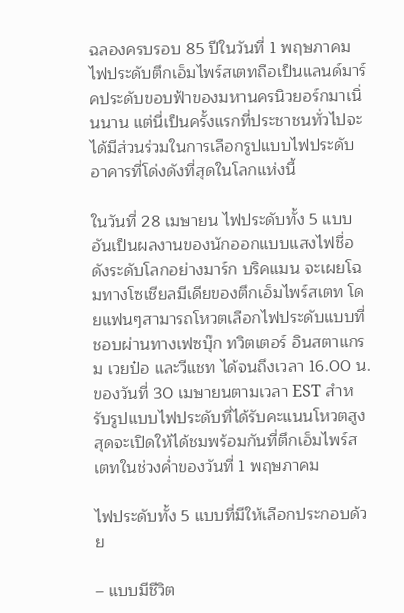ฉลองครบรอบ 85 ปีในวันที่ 1 พฤษภาคม ไฟประดับตึกเอ็มไพร์สเตทถือเป็นแลนด์มาร์คประดับขอบฟ้าของมหานครนิวยอร์กมาเนิ่นนาน แต่นี่เป็นครั้งแรกที่ประชาชนทั่วไปจะได้มีส่วนร่วมในการเลือกรูปแบบไฟประดับอาคารที่โด่งดังที่สุดในโลกแห่งนี้

ในวันที่ 28 เมษายน ไฟประดับทั้ง 5 แบบอันเป็นผลงานของนักออกแบบแสงไฟชื่อดังระดับโลกอย่างมาร์ก บริคแมน จะเผยโฉมทางโซเชียลมีเดียของตึกเอ็มไพร์สเตท โดยแฟนๆสามารถโหวตเลือกไฟประดับแบบที่ชอบผ่านทางเฟซบุ๊ก ทวิตเตอร์ อินสตาแกรม เวยป๋อ และวีแชท ได้จนถึงเวลา 16.00 น.ของวันที่ 30 เมษายนตามเวลา EST สำหรับรูปแบบไฟประดับที่ได้รับคะแนนโหวตสูงสุดจะเปิดให้ได้ชมพร้อมกันที่ตึกเอ็มไพร์สเตทในช่วงค่ำของวันที่ 1 พฤษภาคม

ไฟประดับทั้ง 5 แบบที่มีให้เลือกประกอบด้วย

– แบบมีชีวิต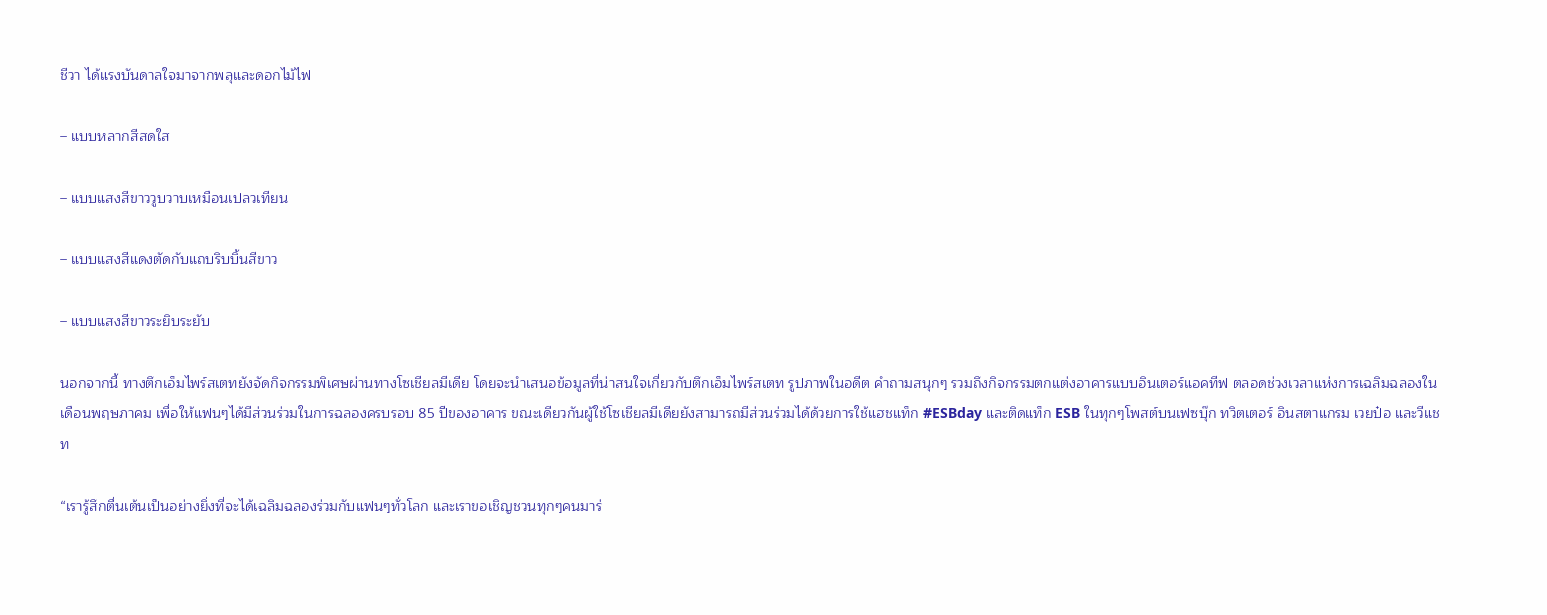ชีวา ได้แรงบันดาลใจมาจากพลุและดอกไม้ไฟ

– แบบหลากสีสดใส

– แบบแสงสีขาววูบวาบเหมือนเปลวเทียน

– แบบแสงสีแดงตัดกับแถบริบบิ้นสีขาว

– แบบแสงสีขาวระยิบระยับ

นอกจากนี้ ทางตึกเอ็มไพร์สเตทยังจัดกิจกรรมพิเศษผ่านทางโซเชียลมีเดีย โดยจะนำเสนอข้อมูลที่น่าสนใจเกี่ยวกับตึกเอ็มไพร์สเตท รูปภาพในอดีต คำถามสนุกๆ รวมถึงกิจกรรมตกแต่งอาคารแบบอินเตอร์แอคทีฟ ตลอดช่วงเวลาแห่งการเฉลิมฉลองในเดือนพฤษภาคม เพื่อให้แฟนๆได้มีส่วนร่วมในการฉลองครบรอบ 85 ปีของอาคาร ขณะเดียวกันผู้ใช้โซเชียลมีเดียยังสามารถมีส่วนร่วมได้ด้วยการใช้แฮชแท็ก #ESBday และติดแท็ก ESB ในทุกๆโพสต์บนเฟซบุ๊ก ทวิตเตอร์ อินสตาแกรม เวยป๋อ และวีแชท

“เรารู้สึกตื่นเต้นเป็นอย่างยิ่งที่จะได้เฉลิมฉลองร่วมกับแฟนๆทั่วโลก และเราขอเชิญชวนทุกๆคนมาร่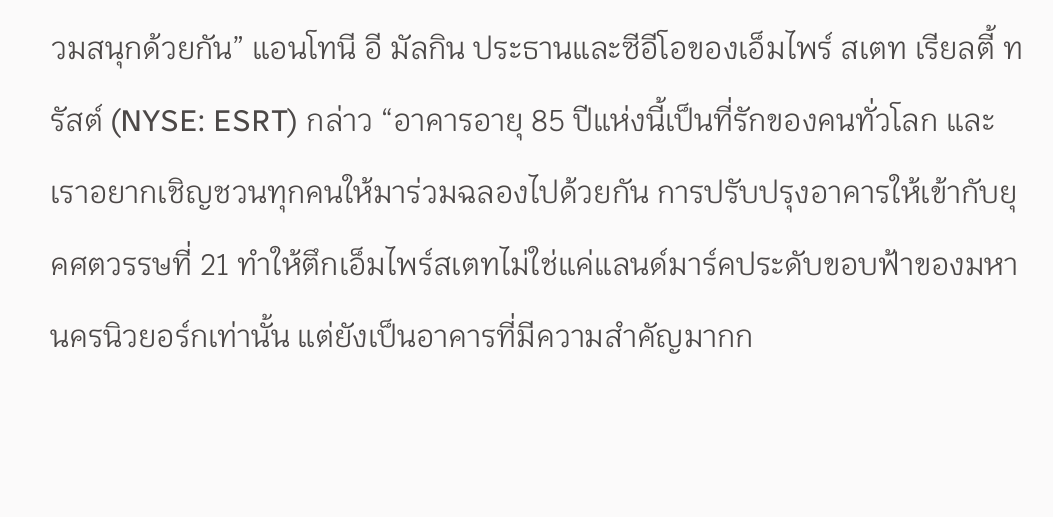วมสนุกด้วยกัน” แอนโทนี อี มัลกิน ประธานและซีอีโอของเอ็มไพร์ สเตท เรียลตี้ ทรัสต์ (NYSE: ESRT) กล่าว “อาคารอายุ 85 ปีแห่งนี้เป็นที่รักของคนทั่วโลก และเราอยากเชิญชวนทุกคนให้มาร่วมฉลองไปด้วยกัน การปรับปรุงอาคารให้เข้ากับยุคศตวรรษที่ 21 ทำให้ตึกเอ็มไพร์สเตทไม่ใช่แค่แลนด์มาร์คประดับขอบฟ้าของมหานครนิวยอร์กเท่านั้น แต่ยังเป็นอาคารที่มีความสำคัญมากก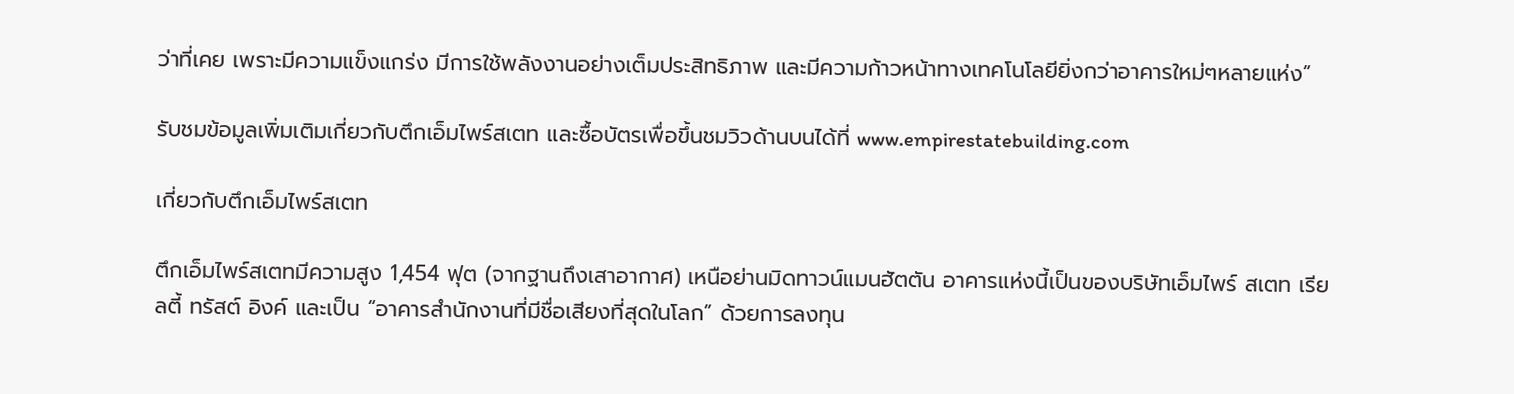ว่าที่เคย เพราะมีความแข็งแกร่ง มีการใช้พลังงานอย่างเต็มประสิทธิภาพ และมีความก้าวหน้าทางเทคโนโลยียิ่งกว่าอาคารใหม่ๆหลายแห่ง”

รับชมข้อมูลเพิ่มเติมเกี่ยวกับตึกเอ็มไพร์สเตท และซื้อบัตรเพื่อขึ้นชมวิวด้านบนได้ที่ www.empirestatebuilding.com

เกี่ยวกับตึกเอ็มไพร์สเตท

ตึกเอ็มไพร์สเตทมีความสูง 1,454 ฟุต (จากฐานถึงเสาอากาศ) เหนือย่านมิดทาวน์แมนฮัตตัน อาคารแห่งนี้เป็นของบริษัทเอ็มไพร์ สเตท เรียลตี้ ทรัสต์ อิงค์ และเป็น “อาคารสำนักงานที่มีชื่อเสียงที่สุดในโลก” ด้วยการลงทุน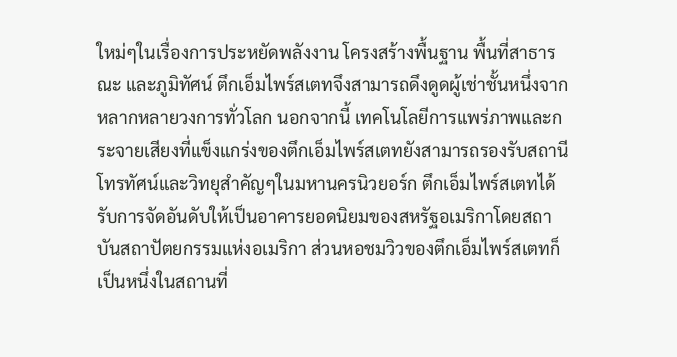ใหม่ๆในเรื่องการประหยัดพลังงาน โครงสร้างพื้นฐาน พื้นที่สาธารณะ และภูมิทัศน์ ตึกเอ็มไพร์สเตทจึงสามารถดึงดูดผู้เช่าชั้นหนึ่งจากหลากหลายวงการทั่วโลก นอกจากนี้ เทคโนโลยีการแพร่ภาพและกระจายเสียงที่แข็งแกร่งของตึกเอ็มไพร์สเตทยังสามารถรองรับสถานีโทรทัศน์และวิทยุสำคัญๆในมหานครนิวยอร์ก ตึกเอ็มไพร์สเตทได้รับการจัดอันดับให้เป็นอาคารยอดนิยมของสหรัฐอเมริกาโดยสถาบันสถาปัตยกรรมแห่งอเมริกา ส่วนหอชมวิวของตึกเอ็มไพร์สเตทก็เป็นหนึ่งในสถานที่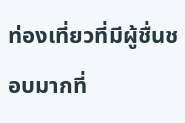ท่องเที่ยวที่มีผู้ชื่นชอบมากที่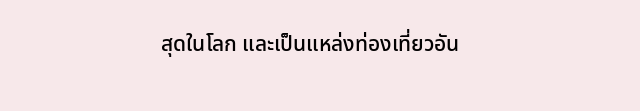สุดในโลก และเป็นแหล่งท่องเที่ยวอัน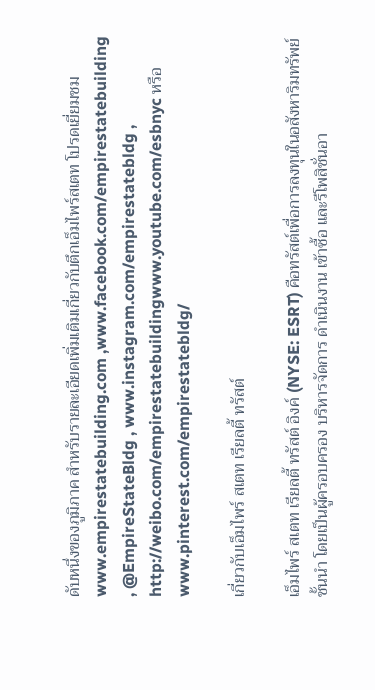ดับหนึ่งของภูมิภาค สำหรับรายละเอียดเพิ่มเติมเกี่ยวกับตึกเอ็มไพร์สเตท โปรดเยี่ยมชม www.empirestatebuilding.com ,www.facebook.com/empirestatebuilding , @EmpireStateBldg , www.instagram.com/empirestatebldg , http://weibo.com/empirestatebuildingwww.youtube.com/esbnyc หรือ www.pinterest.com/empirestatebldg/

เกี่ยวกับเอ็มไพร์ สเตท เรียลตี้ ทรัสต์

เอ็มไพร์ สเตท เรียลตี้ ทรัสต์ อิงค์ (NYSE: ESRT) คือทรัสต์เพื่อการลงทุนในอสังหาริมทรัพย์ชั้นนำ โดยเป็นผู้ครอบครอง บริหารจัดการ ดำเนินงาน เข้าซื้อ และรีโพสิชั่นอา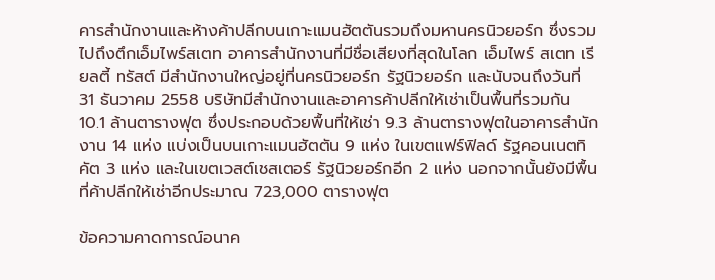คารสำนักงานและห้างค้าปลีกบนเกาะแมนฮัตตันรวมถึงมหานครนิวยอร์ก ซึ่งรวมไปถึงตึกเอ็มไพร์สเตท อาคารสำนักงานที่มีชื่อเสียงที่สุดในโลก เอ็มไพร์ สเตท เรียลตี้ ทรัสต์ มีสำนักงานใหญ่อยู่ที่นครนิวยอร์ก รัฐนิวยอร์ก และนับจนถึงวันที่ 31 ธันวาคม 2558 บริษัทมีสำนักงานและอาคารค้าปลีกให้เช่าเป็นพื้นที่รวมกัน 10.1 ล้านตารางฟุต ซึ่งประกอบด้วยพื้นที่ให้เช่า 9.3 ล้านตารางฟุตในอาคารสำนักงาน 14 แห่ง แบ่งเป็นบนเกาะแมนฮัตตัน 9 แห่ง ในเขตแฟร์ฟิลด์ รัฐคอนเนตทิคัต 3 แห่ง และในเขตเวสต์เชสเตอร์ รัฐนิวยอร์กอีก 2 แห่ง นอกจากนั้นยังมีพื้นที่ค้าปลีกให้เช่าอีกประมาณ 723,000 ตารางฟุต

ข้อความคาดการณ์อนาค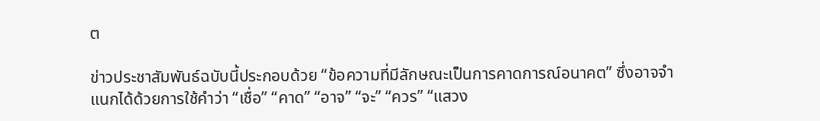ต

ข่าวประชาสัมพันธ์ฉบับนี้ประกอบด้วย “ข้อความที่มีลักษณะเป็นการคาดการณ์อนาคต” ซึ่งอาจจำแนกได้ด้วยการใช้คำว่า “เชื่อ” “คาด” “อาจ” “จะ” “ควร” “แสวง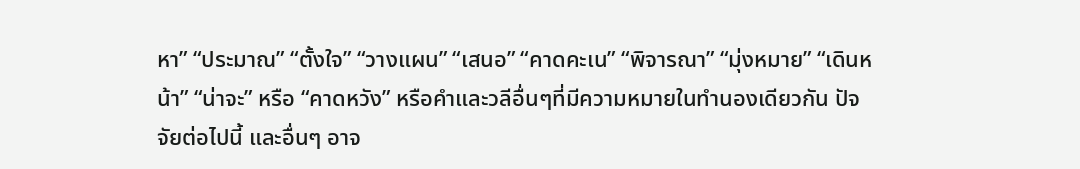หา” “ประมาณ” “ตั้งใจ” “วางแผน” “เสนอ” “คาดคะเน” “พิจารณา” “มุ่งหมาย” “เดินหน้า” “น่าจะ” หรือ “คาดหวัง” หรือคำและวลีอื่นๆที่มีความหมายในทำนองเดียวกัน ปัจจัยต่อไปนี้ และอื่นๆ อาจ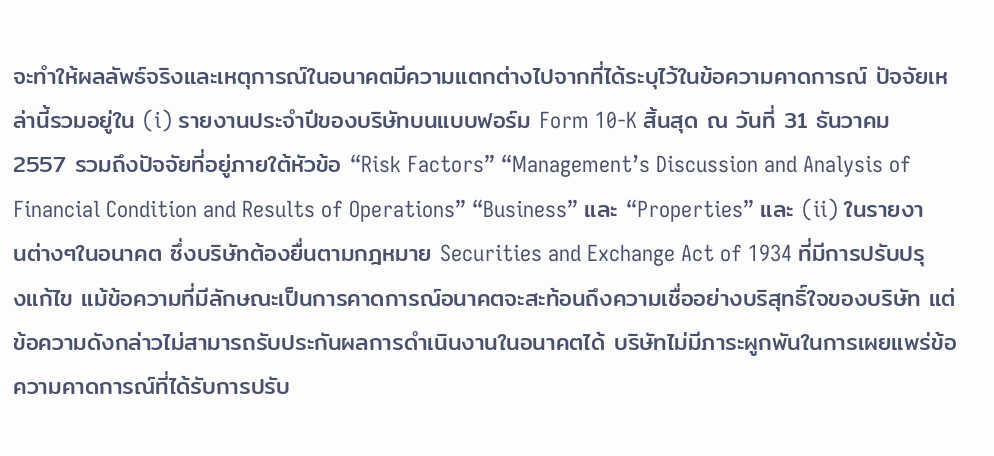จะทำให้ผลลัพธ์จริงและเหตุการณ์ในอนาคตมีความแตกต่างไปจากที่ได้ระบุไว้ในข้อความคาดการณ์ ปัจจัยเหล่านี้รวมอยู่ใน (i) รายงานประจำปีของบริษัทบนแบบฟอร์ม Form 10-K สิ้นสุด ณ วันที่ 31 ธันวาคม 2557 รวมถึงปัจจัยที่อยู่ภายใต้หัวข้อ “Risk Factors” “Management’s Discussion and Analysis of Financial Condition and Results of Operations” “Business” และ “Properties” และ (ii) ในรายงานต่างๆในอนาคต ซึ่งบริษัทต้องยื่นตามกฎหมาย Securities and Exchange Act of 1934 ที่มีการปรับปรุงแก้ไข แม้ข้อความที่มีลักษณะเป็นการคาดการณ์อนาคตจะสะท้อนถึงความเชื่ออย่างบริสุทธิ์ใจของบริษัท แต่ข้อความดังกล่าวไม่สามารถรับประกันผลการดำเนินงานในอนาคตได้ บริษัทไม่มีภาระผูกพันในการเผยแพร่ข้อความคาดการณ์ที่ได้รับการปรับ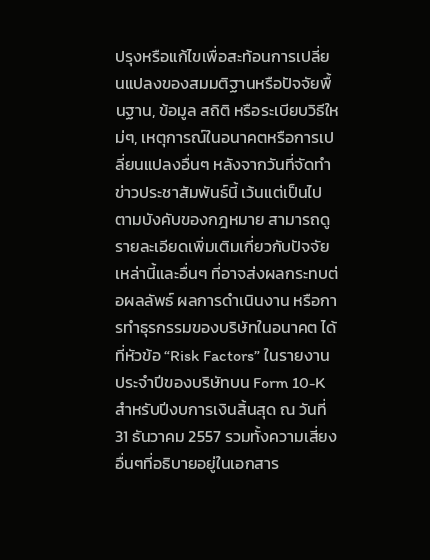ปรุงหรือแก้ไขเพื่อสะท้อนการเปลี่ยนแปลงของสมมติฐานหรือปัจจัยพื้นฐาน, ข้อมูล สถิติ หรือระเบียบวิธีใหม่ๆ, เหตุการณ์ในอนาคตหรือการเปลี่ยนแปลงอื่นๆ หลังจากวันที่จัดทำข่าวประชาสัมพันธ์นี้ เว้นแต่เป็นไปตามบังคับของกฎหมาย สามารถดูรายละเอียดเพิ่มเติมเกี่ยวกับปัจจัยเหล่านี้และอื่นๆ ที่อาจส่งผลกระทบต่อผลลัพธ์ ผลการดำเนินงาน หรือการทำธุรกรรมของบริษัทในอนาคต ได้ที่หัวข้อ “Risk Factors” ในรายงานประจำปีของบริษัทบน Form 10-K สำหรับปีงบการเงินสิ้นสุด ณ วันที่ 31 ธันวาคม 2557 รวมทั้งความเสี่ยงอื่นๆที่อธิบายอยู่ในเอกสาร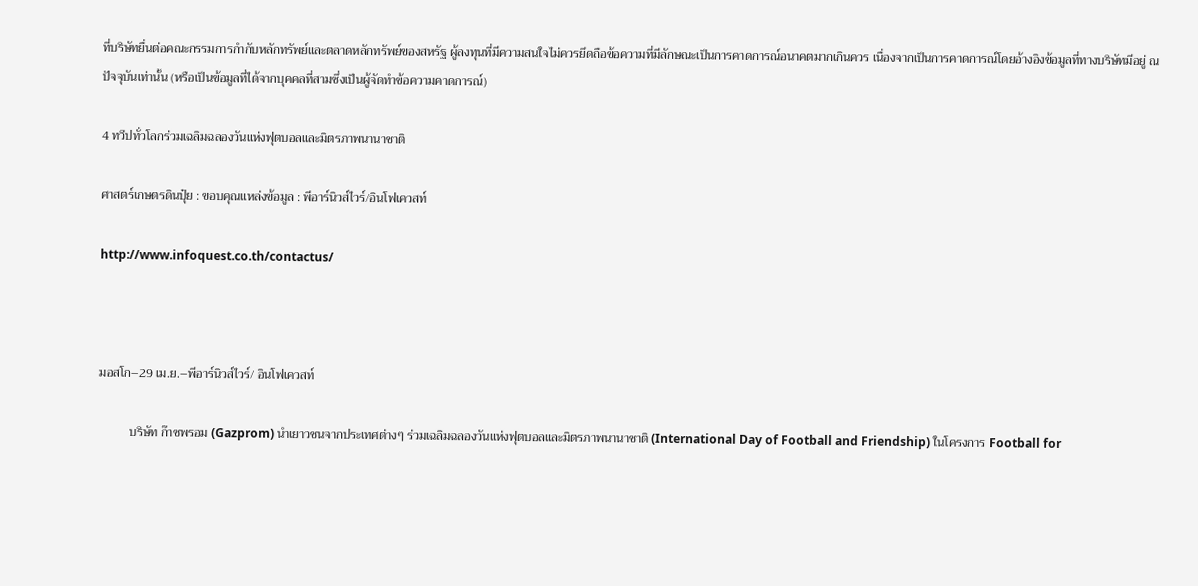ที่บริษัทยื่นต่อคณะกรรมการกำกับหลักทรัพย์และตลาดหลักทรัพย์ของสหรัฐ ผู้ลงทุนที่มีความสนใจไม่ควรยึดถือข้อความที่มีลักษณะเป็นการคาดการณ์อนาคตมากเกินควร เนื่องจากเป็นการคาดการณ์โดยอ้างอิงข้อมูลที่ทางบริษัทมีอยู่ ณ ปัจจุบันเท่านั้น (หรือเป็นข้อมูลที่ได้จากบุคคลที่สามซึ่งเป็นผู้จัดทำข้อความคาดการณ์)

4 ทวีปทั่วโลกร่วมเฉลิมฉลองวันแห่งฟุตบอลและมิตรภาพนานาชาติ

ศาสตร์เกษตรดินปุ๋ย : ขอบคุณแหล่งข้อมูล : พีอาร์นิวส์ไวร์/อินโฟเควสท์

http://www.infoquest.co.th/contactus/



มอสโก–29 เม.ย.–พีอาร์นิวส์ไวร์/ อินโฟเควสท์

          บริษัท ก๊าซพรอม (Gazprom) นำเยาวชนจากประเทศต่างๆ ร่วมเฉลิมฉลองวันแห่งฟุตบอลและมิตรภาพนานาชาติ (International Day of Football and Friendship) ในโครงการ Football for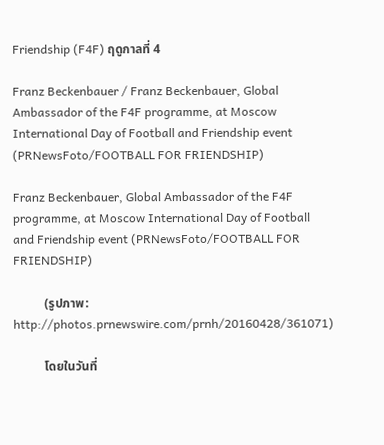Friendship (F4F) ฤดูกาลที่ 4

Franz Beckenbauer / Franz Beckenbauer, Global Ambassador of the F4F programme, at Moscow International Day of Football and Friendship event (PRNewsFoto/FOOTBALL FOR FRIENDSHIP)

Franz Beckenbauer, Global Ambassador of the F4F programme, at Moscow International Day of Football and Friendship event (PRNewsFoto/FOOTBALL FOR FRIENDSHIP)

          (รูปภาพ: http://photos.prnewswire.com/prnh/20160428/361071)

          โดยในวันที่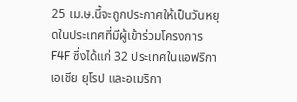25 เม.ษ.นี้จะถูกประกาศให้เป็นวันหยุดในประเทศที่มีผู้เข้าร่วมโครงการ F4F ซึ่งได้แก่ 32 ประเทศในแอฟริกา เอเชีย ยุโรป และอเมริกา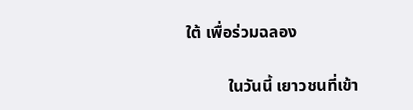ใต้ เพื่อร่วมฉลอง

          ในวันนี้ เยาวชนที่เข้า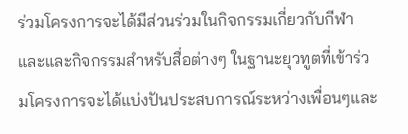ร่วมโครงการจะได้มีส่วนร่วมในกิจกรรมเกี่ยวกับกีฬาและและกิจกรรมสำหรับสื่อต่างๆ ในฐานะยุวทูตที่เข้าร่วมโครงการจะได้แบ่งปันประสบการณ์ระหว่างเพื่อนๆและ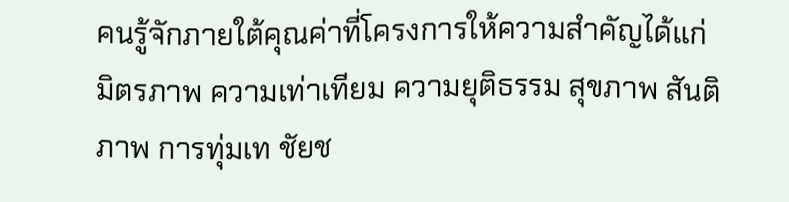คนรู้จักภายใต้คุณค่าที่โครงการให้ความสำคัญได้แก่ มิตรภาพ ความเท่าเทียม ความยุติธรรม สุขภาพ สันติภาพ การทุ่มเท ชัยช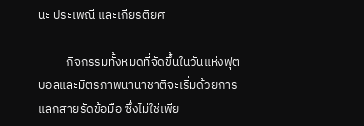นะ ประเพณี และเกียรติยศ

          กิจกรรมทั้งหมดที่จัดขึ้นในวันแห่งฟุตบอลและมิตรภาพนานาชาติจะเริ่มด้วยการแลกสายรัดข้อมือ ซึ่งไม่ใช่เพีย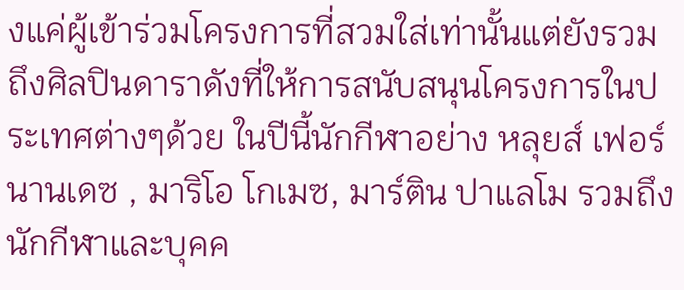งแค่ผู้เข้าร่วมโครงการที่สวมใส่เท่านั้นแต่ยังรวมถึงศิลปินดาราดังที่ให้การสนับสนุนโครงการในประเทศต่างๆด้วย ในปีนี้นักกีฬาอย่าง หลุยส์ เฟอร์นานเดซ , มาริโอ โกเมซ, มาร์ติน ปาแลโม รวมถึงนักกีฬาและบุคค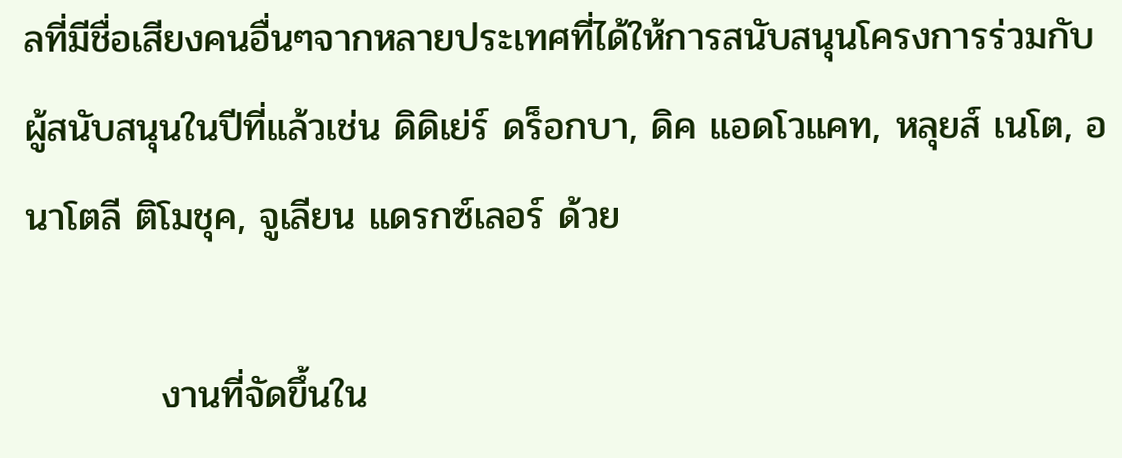ลที่มีชื่อเสียงคนอื่นๆจากหลายประเทศที่ได้ให้การสนับสนุนโครงการร่วมกับผู้สนับสนุนในปีที่แล้วเช่น ดิดิเย่ร์ ดร็อกบา, ดิค แอดโวแคท, หลุยส์ เนโต, อนาโตลี ติโมชุค, จูเลียน แดรกซ์เลอร์ ด้วย

          งานที่จัดขึ้นใน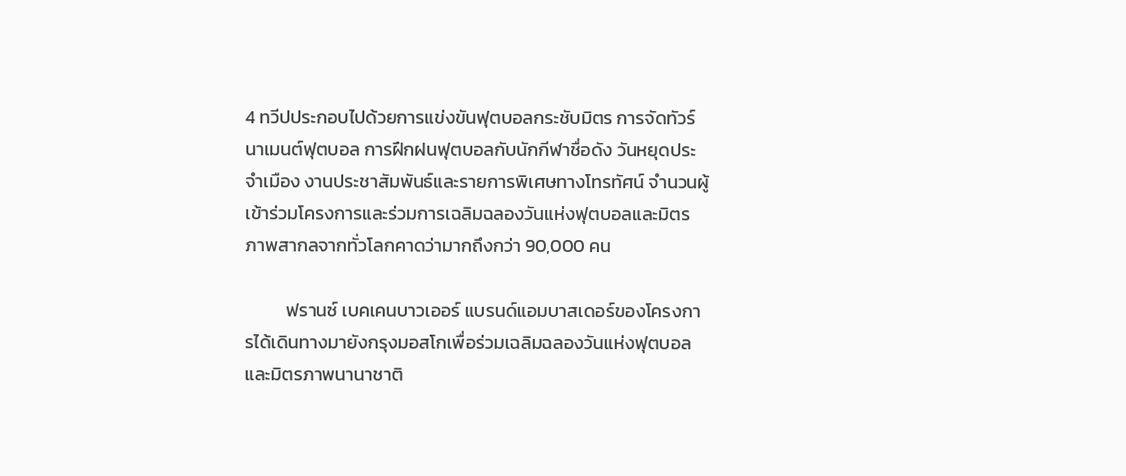4 ทวีปประกอบไปด้วยการแข่งขันฟุตบอลกระชับมิตร การจัดทัวร์นาเมนต์ฟุตบอล การฝึกฝนฟุตบอลกับนักกีฬาชื่อดัง วันหยุดประจำเมือง งานประชาสัมพันธ์และรายการพิเศษทางโทรทัศน์ จำนวนผู้เข้าร่วมโครงการและร่วมการเฉลิมฉลองวันแห่งฟุตบอลและมิตรภาพสากลจากทั่วโลกคาดว่ามากถึงกว่า 90,000 คน

          ฟรานซ์ เบคเคนบาวเออร์ แบรนด์แอมบาสเดอร์ของโครงการได้เดินทางมายังกรุงมอสโกเพื่อร่วมเฉลิมฉลองวันแห่งฟุตบอลและมิตรภาพนานาชาติ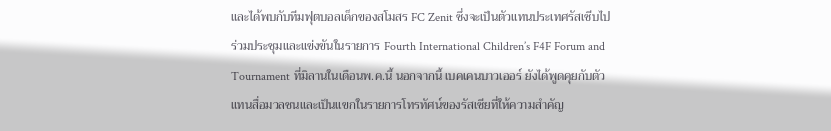และได้พบกับทีมฟุตบอลเด็กของสโมสร FC Zenit ซึ่งจะเป็นตัวแทนประเทศรัสเซีบไปร่วมประชุมและแข่งขันในรายการ Fourth International Children’s F4F Forum and Tournament ที่มิลานในเดือนพ.ค.นี้ นอกจากนี้ เบคเคนบาวเออร์ ยังได้พูดคุยกับตัวแทนสื่อมวลชนและเป็นแขกในรายการโทรทัศน์ของรัสเซียที่ให้ความสำคัญ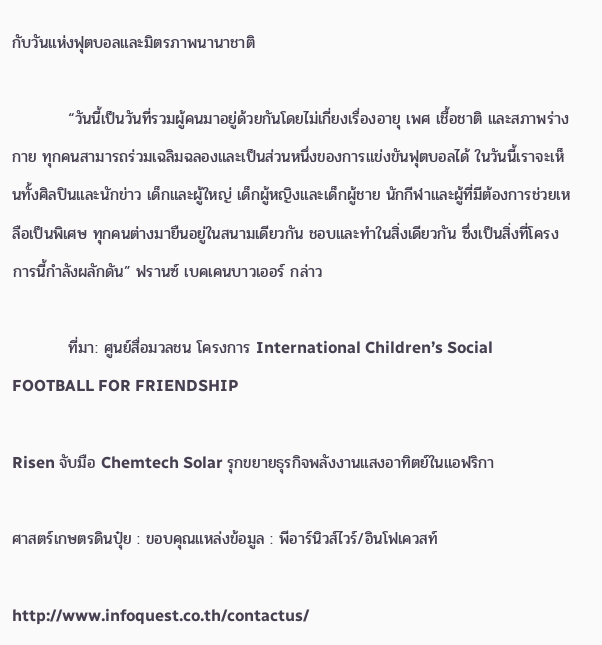กับวันแห่งฟุตบอลและมิตรภาพนานาชาติ

          “วันนี้เป็นวันที่รวมผู้คนมาอยู่ด้วยกันโดยไม่เกี่ยงเรื่องอายุ เพศ เชื้อชาติ และสภาพร่างกาย ทุกคนสามารถร่วมเฉลิมฉลองและเป็นส่วนหนึ่งของการแข่งขันฟุตบอลได้ ในวันนี้เราจะเห็นทั้งศิลปินและนักข่าว เด็กและผู้ใหญ่ เด็กผู้หญิงและเด็กผู้ชาย นักกีฬาและผู้ที่มีต้องการช่วยเหลือเป็นพิเศษ ทุกคนต่างมายืนอยู่ในสนามเดียวกัน ชอบและทำในสิ่งเดียวกัน ซึ่งเป็นสิ่งที่โครงการนี้กำลังผลักดัน” ฟรานซ์ เบคเคนบาวเออร์ กล่าว

          ที่มา: ศูนย์สื่อมวลชน โครงการ International Children’s Social FOOTBALL FOR FRIENDSHIP

Risen จับมือ Chemtech Solar รุกขยายธุรกิจพลังงานแสงอาทิตย์ในแอฟริกา

ศาสตร์เกษตรดินปุ๋ย : ขอบคุณแหล่งข้อมูล : พีอาร์นิวส์ไวร์/อินโฟเควสท์

http://www.infoquest.co.th/contactus/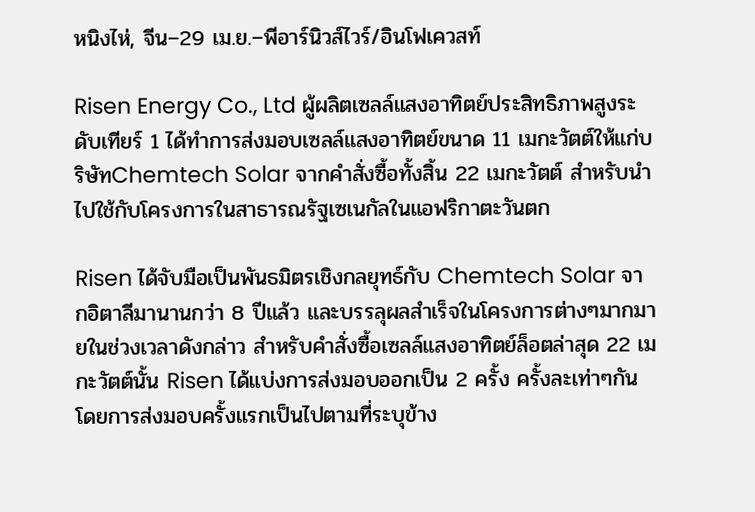หนิงไห่, จีน–29 เม.ย.–พีอาร์นิวส์ไวร์/อินโฟเควสท์

Risen Energy Co., Ltd ผู้ผลิตเซลล์แสงอาทิตย์ประสิทธิภาพสูงระดับเทียร์ 1 ได้ทำการส่งมอบเซลล์แสงอาทิตย์ขนาด 11 เมกะวัตต์ให้แก่บริษัทChemtech Solar จากคำสั่งซื้อทั้งสิ้น 22 เมกะวัตต์ สำหรับนำไปใช้กับโครงการในสาธารณรัฐเซเนกัลในแอฟริกาตะวันตก

Risen ได้จับมือเป็นพันธมิตรเชิงกลยุทธ์กับ Chemtech Solar จากอิตาลีมานานกว่า 8 ปีแล้ว และบรรลุผลสำเร็จในโครงการต่างๆมากมายในช่วงเวลาดังกล่าว สำหรับคำสั่งซื้อเซลล์แสงอาทิตย์ล็อตล่าสุด 22 เมกะวัตต์นั้น Risen ได้แบ่งการส่งมอบออกเป็น 2 ครั้ง ครั้งละเท่าๆกัน โดยการส่งมอบครั้งแรกเป็นไปตามที่ระบุข้าง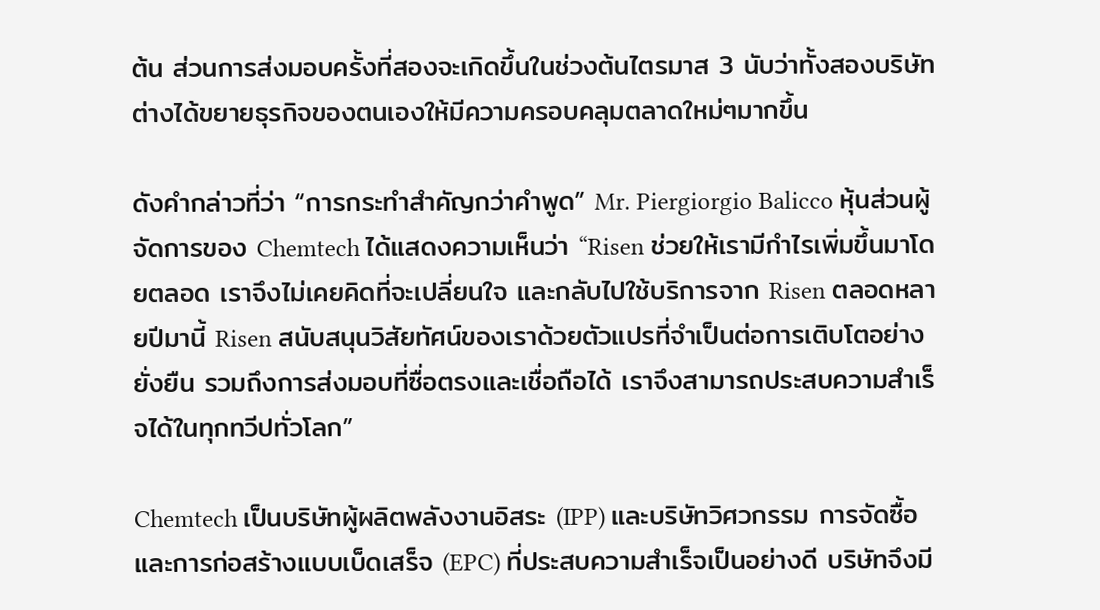ต้น ส่วนการส่งมอบครั้งที่สองจะเกิดขึ้นในช่วงต้นไตรมาส 3 นับว่าทั้งสองบริษัทต่างได้ขยายธุรกิจของตนเองให้มีความครอบคลุมตลาดใหม่ๆมากขึ้น

ดังคำกล่าวที่ว่า “การกระทำสำคัญกว่าคำพูด” Mr. Piergiorgio Balicco หุ้นส่วนผู้จัดการของ Chemtech ได้แสดงความเห็นว่า “Risen ช่วยให้เรามีกำไรเพิ่มขึ้นมาโดยตลอด เราจึงไม่เคยคิดที่จะเปลี่ยนใจ และกลับไปใช้บริการจาก Risen ตลอดหลายปีมานี้ Risen สนับสนุนวิสัยทัศน์ของเราด้วยตัวแปรที่จำเป็นต่อการเติบโตอย่างยั่งยืน รวมถึงการส่งมอบที่ซื่อตรงและเชื่อถือได้ เราจึงสามารถประสบความสำเร็จได้ในทุกทวีปทั่วโลก”

Chemtech เป็นบริษัทผู้ผลิตพลังงานอิสระ (IPP) และบริษัทวิศวกรรม การจัดซื้อ และการก่อสร้างแบบเบ็ดเสร็จ (EPC) ที่ประสบความสำเร็จเป็นอย่างดี บริษัทจึงมี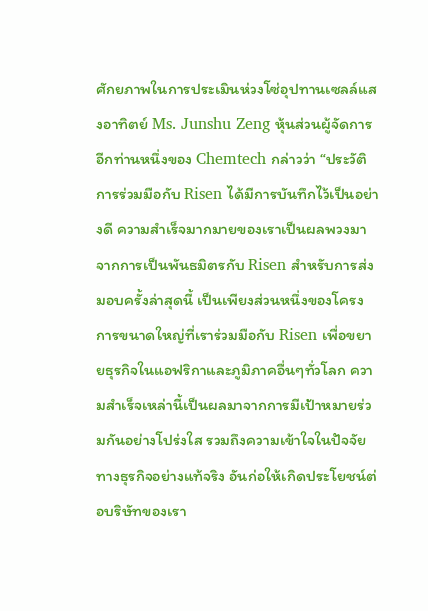ศักยภาพในการประเมินห่วงโซ่อุปทานเซลล์แสงอาทิตย์ Ms. Junshu Zeng หุ้นส่วนผู้จัดการอีกท่านหนึ่งของ Chemtech กล่าวว่า “ประวัติการร่วมมือกับ Risen ได้มีการบันทึกไว้เป็นอย่างดี ความสำเร็จมากมายของเราเป็นผลพวงมาจากการเป็นพันธมิตรกับ Risen สำหรับการส่งมอบครั้งล่าสุดนี้ เป็นเพียงส่วนหนึ่งของโครงการขนาดใหญ่ที่เราร่วมมือกับ Risen เพื่อขยายธุรกิจในแอฟริกาและภูมิภาคอื่นๆทั่วโลก ความสำเร็จเหล่านี้เป็นผลมาจากการมีเป้าหมายร่วมกันอย่างโปร่งใส รวมถึงความเข้าใจในปัจจัยทางธุรกิจอย่างแท้จริง อันก่อให้เกิดประโยชน์ต่อบริษัทของเรา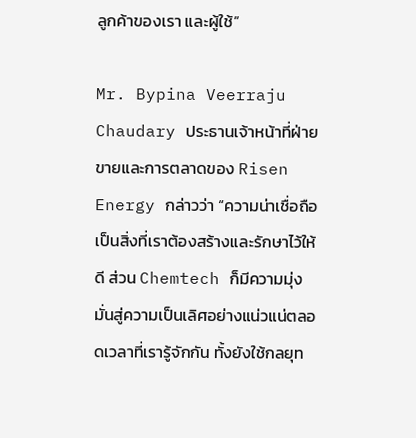ลูกค้าของเรา และผู้ใช้”

Mr. Bypina Veerraju Chaudary ประธานเจ้าหน้าที่ฝ่ายขายและการตลาดของ Risen Energy กล่าวว่า “ความน่าเชื่อถือ เป็นสิ่งที่เราต้องสร้างและรักษาไว้ให้ดี ส่วน Chemtech ก็มีความมุ่งมั่นสู่ความเป็นเลิศอย่างแน่วแน่ตลอดเวลาที่เรารู้จักกัน ทั้งยังใช้กลยุท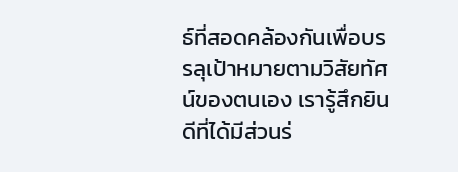ธ์ที่สอดคล้องกันเพื่อบรรลุเป้าหมายตามวิสัยทัศน์ของตนเอง เรารู้สึกยินดีที่ได้มีส่วนร่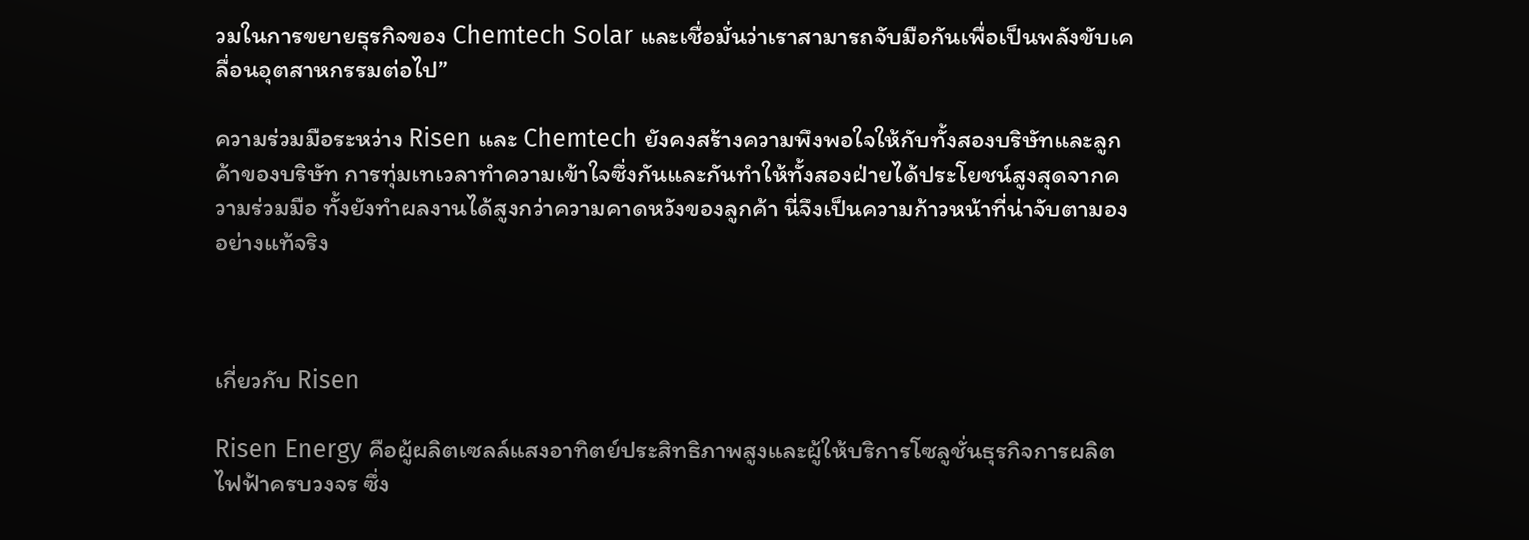วมในการขยายธุรกิจของ Chemtech Solar และเชื่อมั่นว่าเราสามารถจับมือกันเพื่อเป็นพลังขับเคลื่อนอุตสาหกรรมต่อไป”

ความร่วมมือระหว่าง Risen และ Chemtech ยังคงสร้างความพึงพอใจให้กับทั้งสองบริษัทและลูกค้าของบริษัท การทุ่มเทเวลาทำความเข้าใจซึ่งกันและกันทำให้ทั้งสองฝ่ายได้ประโยชน์สูงสุดจากความร่วมมือ ทั้งยังทำผลงานได้สูงกว่าความคาดหวังของลูกค้า นี่จึงเป็นความก้าวหน้าที่น่าจับตามองอย่างแท้จริง



เกี่ยวกับ Risen

Risen Energy คือผู้ผลิตเซลล์แสงอาทิตย์ประสิทธิภาพสูงและผู้ให้บริการโซลูชั่นธุรกิจการผลิตไฟฟ้าครบวงจร ซึ่ง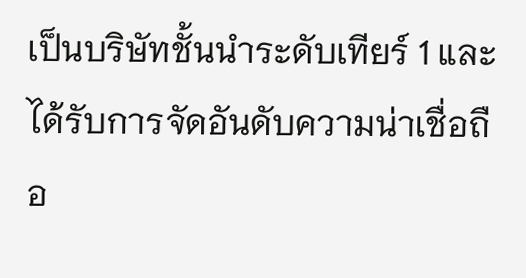เป็นบริษัทชั้นนำระดับเทียร์ 1 และได้รับการจัดอันดับความน่าเชื่อถือ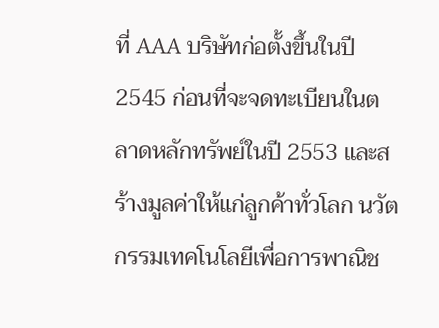ที่ AAA บริษัทก่อตั้งขึ้นในปี 2545 ก่อนที่จะจดทะเบียนในตลาดหลักทรัพย์ในปี 2553 และสร้างมูลค่าให้แก่ลูกค้าทั่วโลก นวัตกรรมเทคโนโลยีเพื่อการพาณิช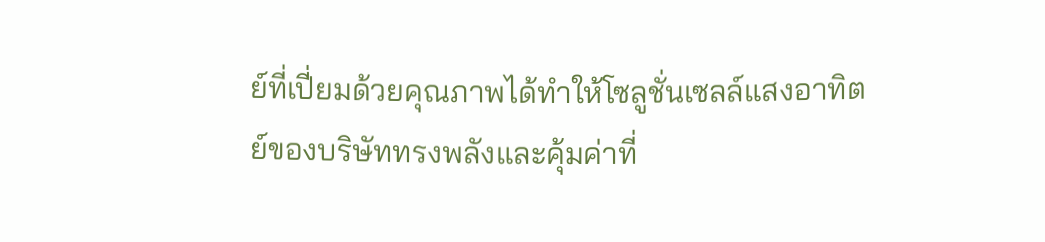ย์ที่เปี่ยมด้วยคุณภาพได้ทำให้โซลูชั่นเซลล์แสงอาทิตย์ของบริษัททรงพลังและคุ้มค่าที่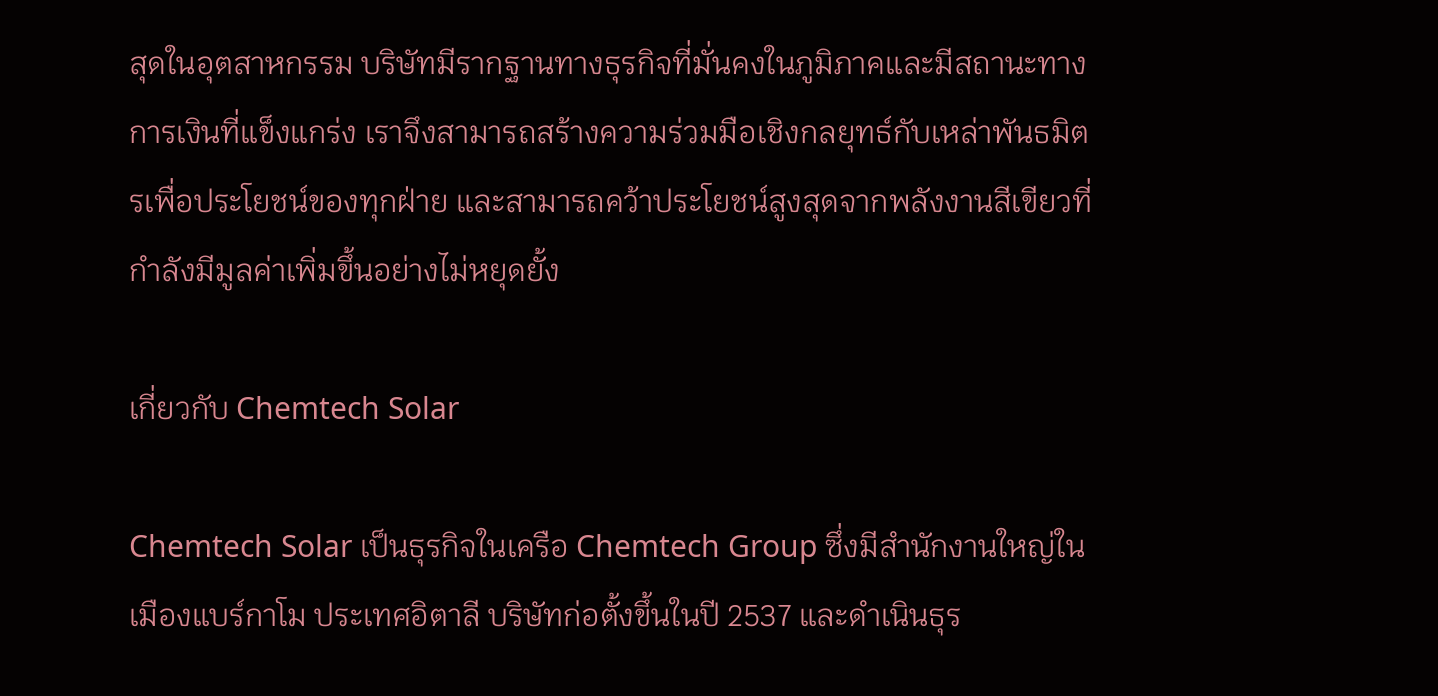สุดในอุตสาหกรรม บริษัทมีรากฐานทางธุรกิจที่มั่นคงในภูมิภาคและมีสถานะทางการเงินที่แข็งแกร่ง เราจึงสามารถสร้างความร่วมมือเชิงกลยุทธ์กับเหล่าพันธมิตรเพื่อประโยชน์ของทุกฝ่าย และสามารถคว้าประโยชน์สูงสุดจากพลังงานสีเขียวที่กำลังมีมูลค่าเพิ่มขึ้นอย่างไม่หยุดยั้ง

เกี่ยวกับ Chemtech Solar

Chemtech Solar เป็นธุรกิจในเครือ Chemtech Group ซึ่งมีสำนักงานใหญ่ในเมืองแบร์กาโม ประเทศอิตาลี บริษัทก่อตั้งขึ้นในปี 2537 และดำเนินธุร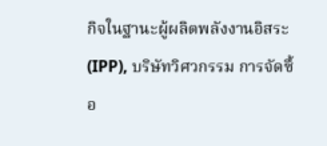กิจในฐานะผู้ผลิตพลังงานอิสระ (IPP), บริษัทวิศวกรรม การจัดซื้อ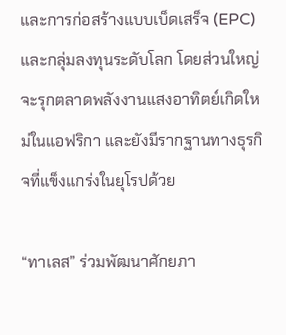และการก่อสร้างแบบเบ็ดเสร็จ (EPC) และกลุ่มลงทุนระดับโลก โดยส่วนใหญ่จะรุกตลาดพลังงานแสงอาทิตย์เกิดใหม่ในแอฟริกา และยังมีรากฐานทางธุรกิจที่แข็งแกร่งในยุโรปด้วย

“ทาเลส” ร่วมพัฒนาศักยภา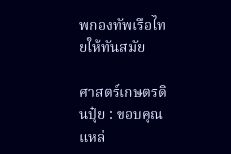พกองทัพเรือไทยให้ทันสมัย

ศาสตร์เกษตรดินปุ๋ย : ขอบคุณแหล่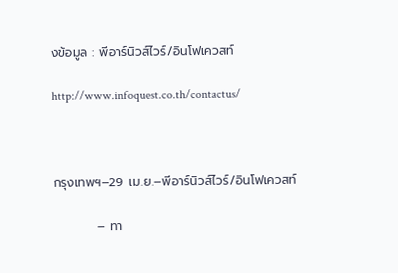งข้อมูล : พีอาร์นิวส์ไวร์/อินโฟเควสท์

http://www.infoquest.co.th/contactus/



กรุงเทพฯ–29 เม.ย.–พีอาร์นิวส์ไวร์/อินโฟเควสท์

          – ทา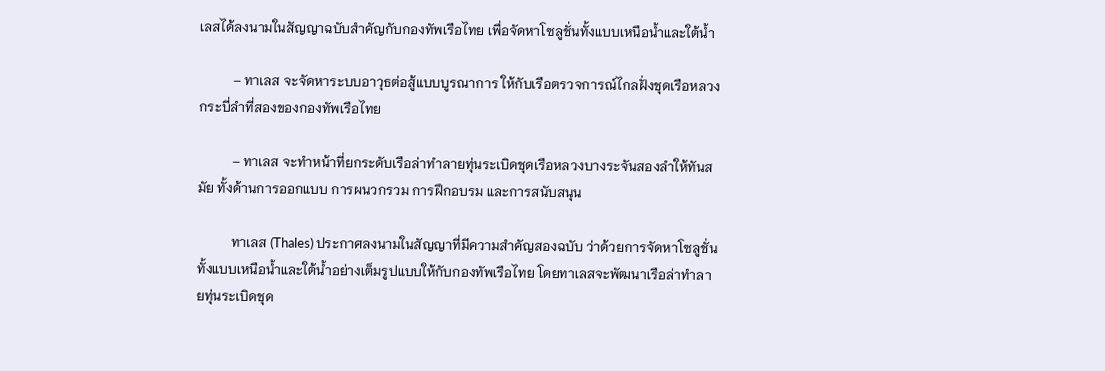เลสได้ลงนามในสัญญาฉบับสำคัญกับกองทัพเรือไทย เพื่อจัดหาโซลูชั่นทั้งแบบเหนือน้ำและใต้น้ำ

          – ทาเลส จะจัดหาระบบอาวุธต่อสู้แบบบูรณาการ ให้กับเรือตรวจการณ์ไกลฝั่งชุดเรือหลวงกระบี่ลำที่สองของกองทัพเรือไทย

          – ทาเลส จะทำหน้าที่ยกระดับเรือล่าทำลายทุ่นระเบิดชุดเรือหลวงบางระจันสองลำให้ทันสมัย ทั้งด้านการออกแบบ การผนวกรวม การฝึกอบรม และการสนับสนุน

          ทาเลส (Thales) ประกาศลงนามในสัญญาที่มีความสำคัญสองฉบับ ว่าด้วยการจัดหาโซลูชั่นทั้งแบบเหนือน้ำและใต้น้ำอย่างเต็มรูปแบบให้กับกองทัพเรือไทย โดยทาเลสจะพัฒนาเรือล่าทำลายทุ่นระเบิดชุด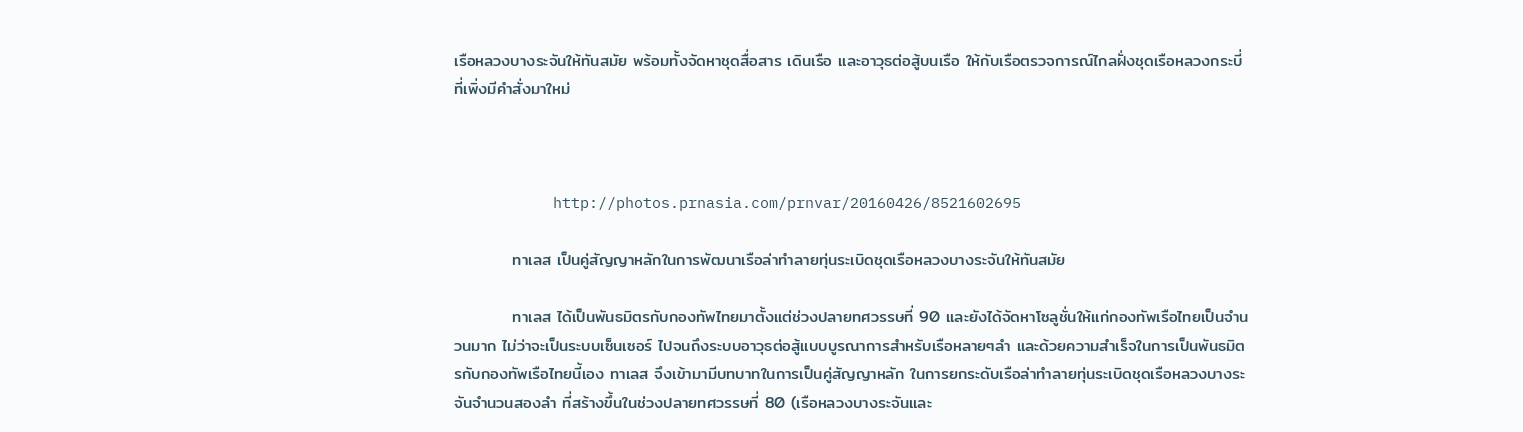เรือหลวงบางระจันให้ทันสมัย พร้อมทั้งจัดหาชุดสื่อสาร เดินเรือ และอาวุธต่อสู้บนเรือ ให้กับเรือตรวจการณ์ไกลฝั่งชุดเรือหลวงกระบี่ที่เพิ่งมีคำสั่งมาใหม่



           http://photos.prnasia.com/prnvar/20160426/8521602695

          ทาเลส เป็นคู่สัญญาหลักในการพัฒนาเรือล่าทำลายทุ่นระเบิดชุดเรือหลวงบางระจันให้ทันสมัย

          ทาเลส ได้เป็นพันธมิตรกับกองทัพไทยมาตั้งแต่ช่วงปลายทศวรรษที่ 90 และยังได้จัดหาโซลูชั่นให้แก่กองทัพเรือไทยเป็นจำนวนมาก ไม่ว่าจะเป็นระบบเซ็นเซอร์ ไปจนถึงระบบอาวุธต่อสู้แบบบูรณาการสำหรับเรือหลายๆลำ และด้วยความสำเร็จในการเป็นพันธมิตรกับกองทัพเรือไทยนี้เอง ทาเลส จึงเข้ามามีบทบาทในการเป็นคู่สัญญาหลัก ในการยกระดับเรือล่าทำลายทุ่นระเบิดชุดเรือหลวงบางระจันจำนวนสองลำ ที่สร้างขึ้นในช่วงปลายทศวรรษที่ 80 (เรือหลวงบางระจันและ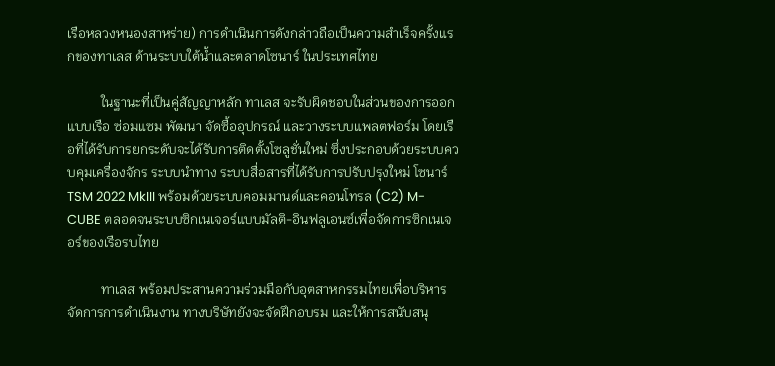เรือหลวงหนองสาหร่าย) การดำเนินการดังกล่าวถือเป็นความสำเร็จครั้งแรกของทาเลส ด้านระบบใต้น้ำและตลาดโซนาร์ ในประเทศไทย

          ในฐานะที่เป็นคู่สัญญาหลัก ทาเลส จะรับผิดชอบในส่วนของการออกแบบเรือ ซ่อมแซม พัฒนา จัดซื้ออุปกรณ์ และวางระบบแพลตฟอร์ม โดยเรือที่ได้รับการยกระดับจะได้รับการติดตั้งโซลูชั่นใหม่ ซึ่งประกอบด้วยระบบควบคุมเครื่องจักร ระบบนำทาง ระบบสื่อสารที่ได้รับการปรับปรุงใหม่ โซนาร์ TSM 2022 MkIII พร้อมด้วยระบบคอมมานด์และคอนโทรล (C2) M-CUBE ตลอดจนระบบซิกเนเจอร์แบบมัลติ-อินฟลูเอนซ์เพื่อจัดการซิกเนเจอร์ของเรือรบไทย

          ทาเลส พร้อมประสานความร่วมมือกับอุตสาหกรรมไทยเพื่อบริหารจัดการการดำเนินงาน ทางบริษัทยังจะจัดฝึกอบรม และให้การสนับสนุ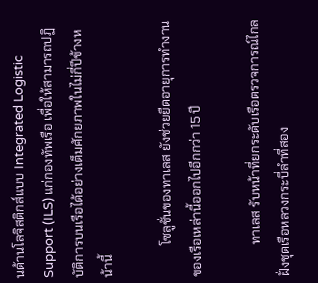นด้านโลจิสติกส์แบบ Integrated Logistic Support (ILS) แก่กองทัพเรือ เพื่อให้สามารถปฏิบัติการบนเรือได้อย่างเต็มศักยภาพในไม่กี่ปีข้างหน้านี้

          โซลูชั่นของทาเลส ยังช่วยยืดอายุการทำงานของเรือเหล่านี้ออกไปอีกกว่า 15 ปี

          ทาเลส รับหน้าที่ยกระดับเรือตรวจการณ์ไกลฝั่งชุดเรือหลวงกระบี่ลำที่สอง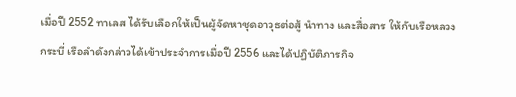เมื่อปี 2552 ทาเลส ได้รับเลือกให้เป็นผู้จัดหาชุดอาวุธต่อสู้ นำทาง และสื่อสาร ให้กับเรือหลวงกระบี่ เรือลำดังกล่าวได้เข้าประจำการเมื่อปี 2556 และได้ปฏิบัติภารกิจ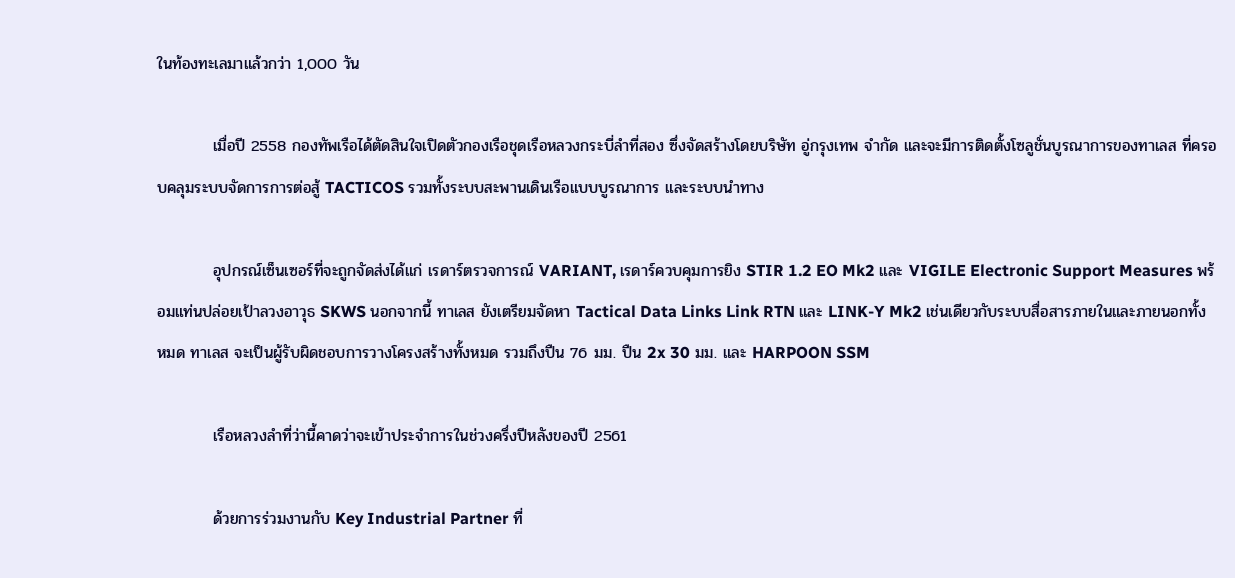ในท้องทะเลมาแล้วกว่า 1,000 วัน

          เมื่อปี 2558 กองทัพเรือได้ตัดสินใจเปิดตัวกองเรือชุดเรือหลวงกระบี่ลำที่สอง ซึ่งจัดสร้างโดยบริษัท อู่กรุงเทพ จำกัด และจะมีการติดตั้งโซลูชั่นบูรณาการของทาเลส ที่ครอบคลุมระบบจัดการการต่อสู้ TACTICOS รวมทั้งระบบสะพานเดินเรือแบบบูรณาการ และระบบนำทาง

          อุปกรณ์เซ็นเซอร์ที่จะถูกจัดส่งได้แก่ เรดาร์ตรวจการณ์ VARIANT, เรดาร์ควบคุมการยิง STIR 1.2 EO Mk2 และ VIGILE Electronic Support Measures พร้อมแท่นปล่อยเป้าลวงอาวุธ SKWS นอกจากนี้ ทาเลส ยังเตรียมจัดหา Tactical Data Links Link RTN และ LINK-Y Mk2 เช่นเดียวกับระบบสื่อสารภายในและภายนอกทั้งหมด ทาเลส จะเป็นผู้รับผิดชอบการวางโครงสร้างทั้งหมด รวมถึงปืน 76 มม. ปืน 2x 30 มม. และ HARPOON SSM

          เรือหลวงลำที่ว่านี้คาดว่าจะเข้าประจำการในช่วงครึ่งปีหลังของปี 2561

          ด้วยการร่วมงานกับ Key Industrial Partner ที่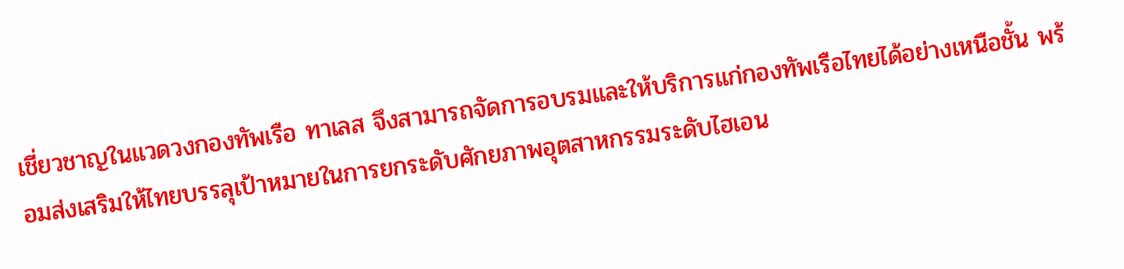เชี่ยวชาญในแวดวงกองทัพเรือ ทาเลส จึงสามารถจัดการอบรมและให้บริการแก่กองทัพเรือไทยได้อย่างเหนือชั้น พร้อมส่งเสริมให้ไทยบรรลุเป้าหมายในการยกระดับศักยภาพอุตสาหกรรมระดับไฮเอน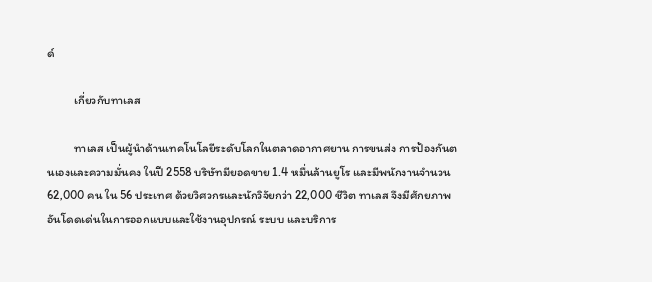ด์

          เกี่ยวกับทาเลส

          ทาเลส เป็นผู้นำด้านเทคโนโลยีระดับโลกในตลาดอากาศยาน การขนส่ง การป้องกันตนเองและความมั่นคง ในปี 2558 บริษัทมียอดขาย 1.4 หมื่นล้านยูโร และมีพนักงานจำนวน 62,000 คน ใน 56 ประเทศ ด้วยวิศวกรและนักวิจัยกว่า 22,000 ชีวิต ทาเลส จึงมีศักยภาพอันโดดเด่นในการออกแบบและใช้งานอุปกรณ์ ระบบ และบริการ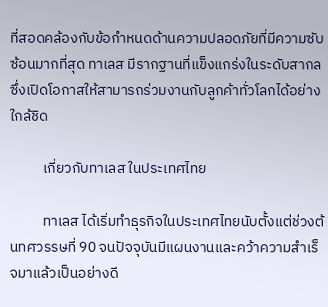ที่สอดคล้องกับข้อกำหนดด้านความปลอดภัยที่มีความซับซ้อนมากที่สุด ทาเลส มีรากฐานที่แข็งแกร่งในระดับสากล ซึ่งเปิดโอกาสให้สามารถร่วมงานกับลูกค้าทั่วโลกได้อย่างใกล้ชิด

          เกี่ยวกับทาเลส ในประเทศไทย

          ทาเลส ได้เริ่มทำธุรกิจในประเทศไทยนับตั้งแต่ช่วงต้นทศวรรษที่ 90 จนปัจจุบันมีแผนงานและคว้าความสำเร็จมาแล้วเป็นอย่างดี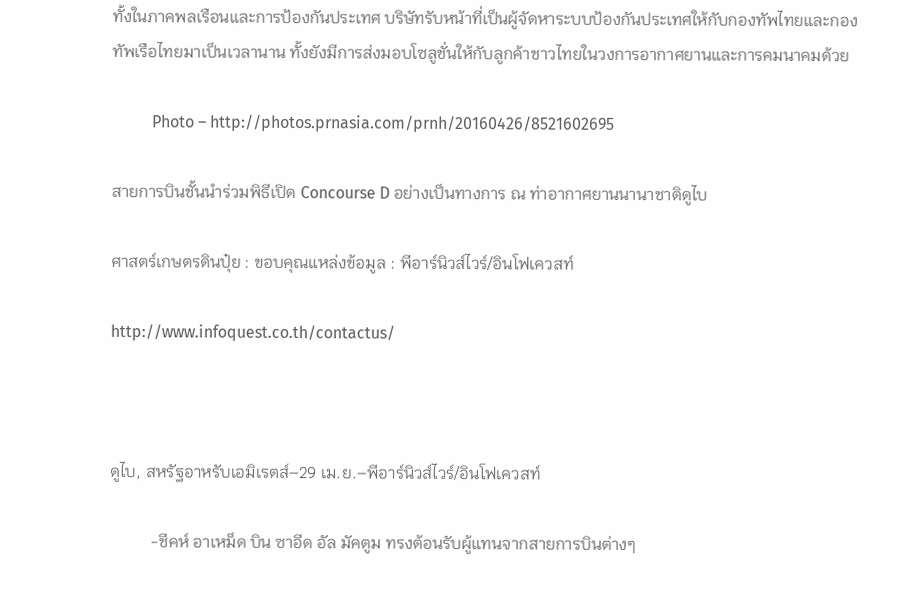ทั้งในภาคพลเรือนและการป้องกันประเทศ บริษัทรับหน้าที่เป็นผู้จัดหาระบบป้องกันประเทศให้กับกองทัพไทยและกองทัพเรือไทยมาเป็นเวลานาน ทั้งยังมีการส่งมอบโซลูชั่นให้กับลูกค้าชาวไทยในวงการอากาศยานและการคมนาคมด้วย

          Photo – http://photos.prnasia.com/prnh/20160426/8521602695

สายการบินชั้นนำร่วมพิธีเปิด Concourse D อย่างเป็นทางการ ณ ท่าอากาศยานนานาชาติดูไบ

ศาสตร์เกษตรดินปุ๋ย : ขอบคุณแหล่งข้อมูล : พีอาร์นิวส์ไวร์/อินโฟเควสท์

http://www.infoquest.co.th/contactus/



ดูไบ, สหรัฐอาหรับเอมิเรตส์–29 เม.ย.–พีอาร์นิวส์ไวร์/อินโฟเควสท์

          -ชีคห์ อาเหม็ด บิน ซาอีด อัล มัคตูม ทรงต้อนรับผู้แทนจากสายการบินต่างๆ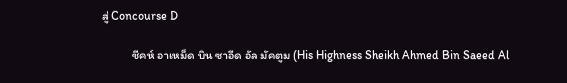สู่ Concourse D

          ชีคห์ อาเหม็ด บิน ซาอีด อัล มัคตูม (His Highness Sheikh Ahmed Bin Saeed Al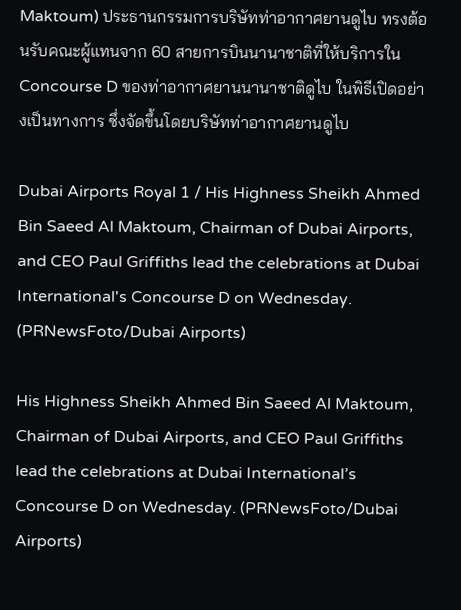Maktoum) ประธานกรรมการบริษัทท่าอากาศยานดูไบ ทรงต้อนรับคณะผู้แทนจาก 60 สายการบินนานาชาติที่ให้บริการใน Concourse D ของท่าอากาศยานนานาชาติดูไบ ในพิธีเปิดอย่างเป็นทางการ ซึ่งจัดขึ้นโดยบริษัทท่าอากาศยานดูไบ

Dubai Airports Royal 1 / His Highness Sheikh Ahmed Bin Saeed Al Maktoum, Chairman of Dubai Airports, and CEO Paul Griffiths lead the celebrations at Dubai International's Concourse D on Wednesday. (PRNewsFoto/Dubai Airports)

His Highness Sheikh Ahmed Bin Saeed Al Maktoum, Chairman of Dubai Airports, and CEO Paul Griffiths lead the celebrations at Dubai International’s Concourse D on Wednesday. (PRNewsFoto/Dubai Airports)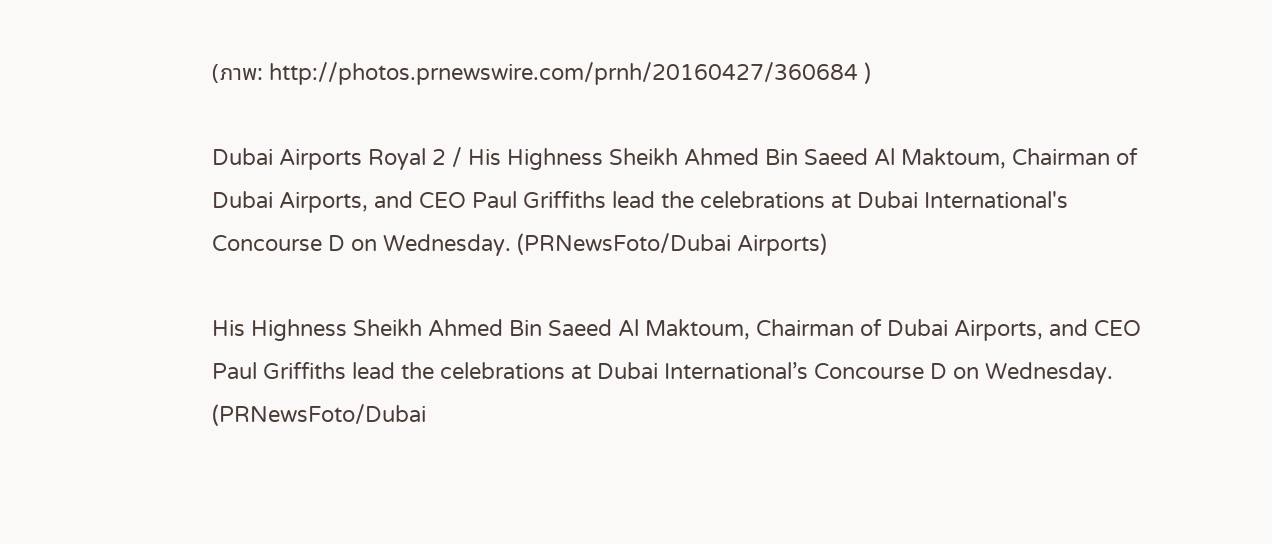(ภาพ: http://photos.prnewswire.com/prnh/20160427/360684 )

Dubai Airports Royal 2 / His Highness Sheikh Ahmed Bin Saeed Al Maktoum, Chairman of Dubai Airports, and CEO Paul Griffiths lead the celebrations at Dubai International's Concourse D on Wednesday. (PRNewsFoto/Dubai Airports)

His Highness Sheikh Ahmed Bin Saeed Al Maktoum, Chairman of Dubai Airports, and CEO Paul Griffiths lead the celebrations at Dubai International’s Concourse D on Wednesday. (PRNewsFoto/Dubai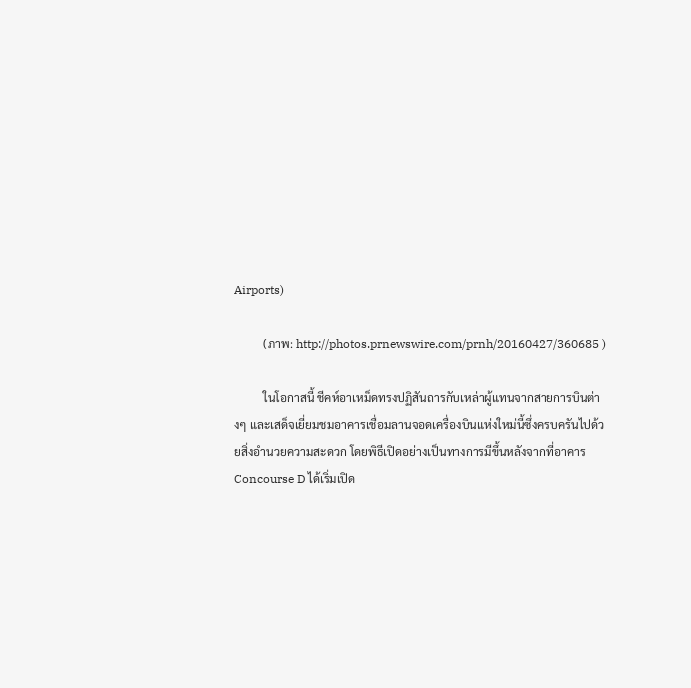Airports)

          (ภาพ: http://photos.prnewswire.com/prnh/20160427/360685 )

          ในโอกาสนี้ ชีคห์อาเหม็ดทรงปฏิสันถารกับเหล่าผู้แทนจากสายการบินต่างๆ และเสด็จเยี่ยมชมอาคารเชื่อมลานจอดเครื่องบินแห่งใหม่นี้ซึ่งครบครันไปด้วยสิ่งอำนวยความสะดวก โดยพิธีเปิดอย่างเป็นทางการมีขึ้นหลังจากที่อาคาร Concourse D ได้เริ่มเปิด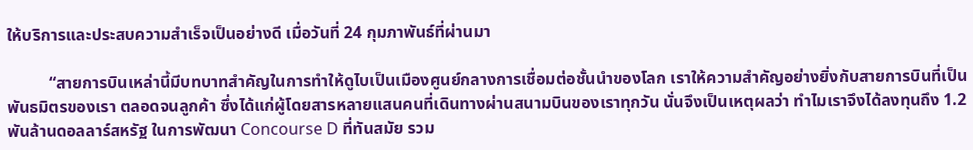ให้บริการและประสบความสำเร็จเป็นอย่างดี เมื่อวันที่ 24 กุมภาพันธ์ที่ผ่านมา

          “สายการบินเหล่านี้มีบทบาทสำคัญในการทำให้ดูไบเป็นเมืองศูนย์กลางการเชื่อมต่อชั้นนำของโลก เราให้ความสำคัญอย่างยิ่งกับสายการบินที่เป็นพันธมิตรของเรา ตลอดจนลูกค้า ซึ่งได้แก่ผู้โดยสารหลายแสนคนที่เดินทางผ่านสนามบินของเราทุกวัน นั่นจึงเป็นเหตุผลว่า ทำไมเราจึงได้ลงทุนถึง 1.2 พันล้านดอลลาร์สหรัฐ ในการพัฒนา Concourse D ที่ทันสมัย รวม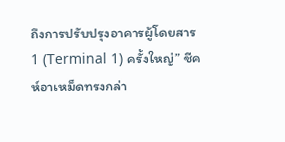ถึงการปรับปรุงอาคารผู้โดยสาร 1 (Terminal 1) ครั้งใหญ่” ชีคห์อาเหม็ดทรงกล่า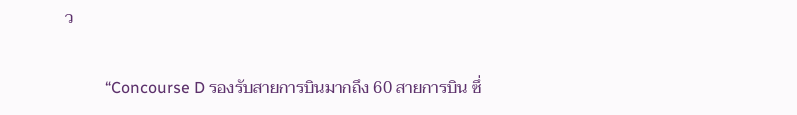ว

          “Concourse D รองรับสายการบินมากถึง 60 สายการบิน ซึ่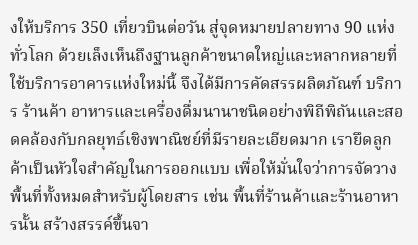งให้บริการ 350 เที่ยวบินต่อวัน สู่จุดหมายปลายทาง 90 แห่งทั่วโลก ด้วยเล็งเห็นถึงฐานลูกค้าขนาดใหญ่และหลากหลายที่ใช้บริการอาคารแห่งใหม่นี้ จึงได้มีการคัดสรรผลิตภัณฑ์ บริการ ร้านค้า อาหารและเครื่องดื่มนานาชนิดอย่างพิถีพิถันและสอดคล้องกับกลยุทธ์เชิงพาณิชย์ที่มีรายละเอียดมาก เรายึดลูกค้าเป็นหัวใจสำคัญในการออกแบบ เพื่อให้มั่นใจว่าการจัดวางพื้นที่ทั้งหมดสำหรับผู้โดยสาร เช่น พื้นที่ร้านค้าและร้านอาหารนั้น สร้างสรรค์ขึ้นจา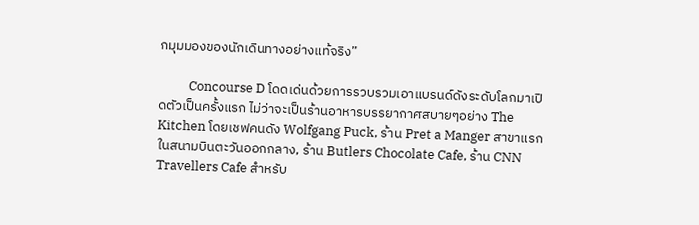กมุมมองของนักเดินทางอย่างแท้จริง”

          Concourse D โดดเด่นด้วยการรวบรวมเอาแบรนด์ดังระดับโลกมาเปิดตัวเป็นครั้งแรก ไม่ว่าจะเป็นร้านอาหารบรรยากาศสบายๆอย่าง The Kitchen โดยเชฟคนดัง Wolfgang Puck, ร้าน Pret a Manger สาขาแรกในสนามบินตะวันออกกลาง, ร้าน Butlers Chocolate Cafe, ร้าน CNN Travellers Cafe สำหรับ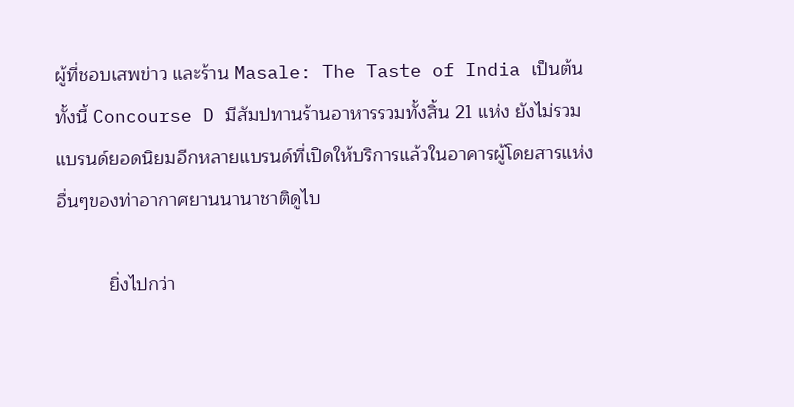ผู้ที่ชอบเสพข่าว และร้าน Masale: The Taste of India เป็นต้น ทั้งนี้ Concourse D มีสัมปทานร้านอาหารรวมทั้งสิ้น 21 แห่ง ยังไม่รวมแบรนด์ยอดนิยมอีกหลายแบรนด์ที่เปิดให้บริการแล้วในอาคารผู้โดยสารแห่งอื่นๆของท่าอากาศยานนานาชาติดูไบ

          ยิ่งไปกว่า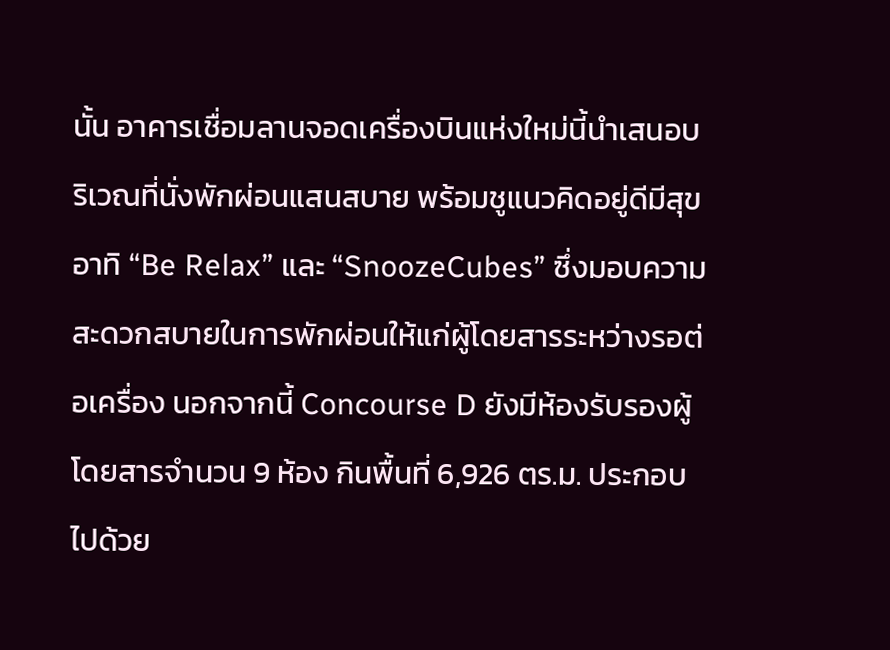นั้น อาคารเชื่อมลานจอดเครื่องบินแห่งใหม่นี้นำเสนอบริเวณที่นั่งพักผ่อนแสนสบาย พร้อมชูแนวคิดอยู่ดีมีสุข อาทิ “Be Relax” และ “SnoozeCubes” ซึ่งมอบความสะดวกสบายในการพักผ่อนให้แก่ผู้โดยสารระหว่างรอต่อเครื่อง นอกจากนี้ Concourse D ยังมีห้องรับรองผู้โดยสารจำนวน 9 ห้อง กินพื้นที่ 6,926 ตร.ม. ประกอบไปด้วย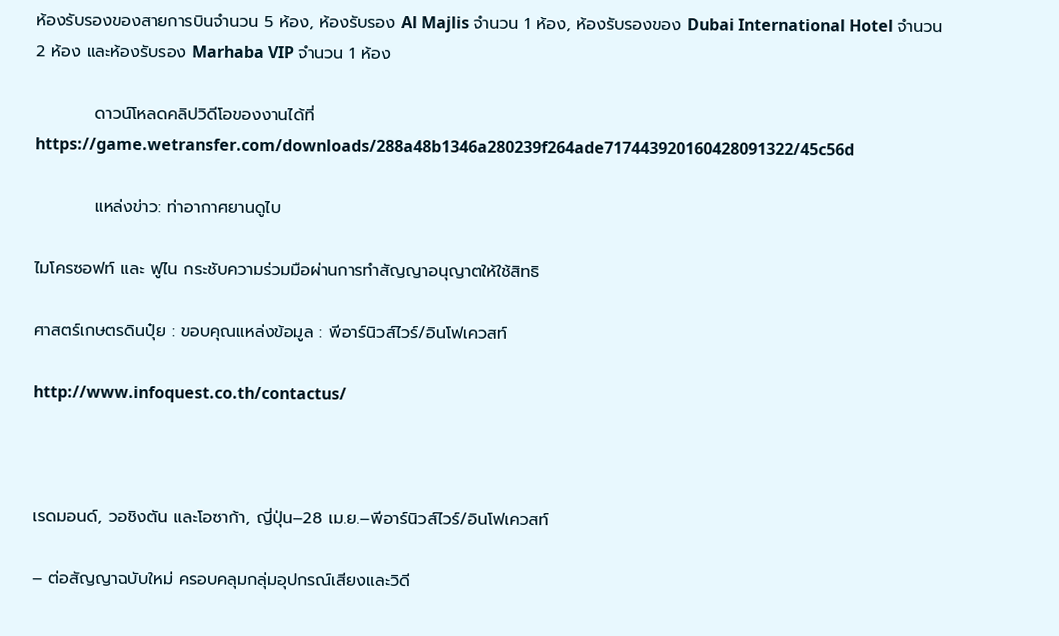ห้องรับรองของสายการบินจำนวน 5 ห้อง, ห้องรับรอง Al Majlis จำนวน 1 ห้อง, ห้องรับรองของ Dubai International Hotel จำนวน 2 ห้อง และห้องรับรอง Marhaba VIP จำนวน 1 ห้อง

          ดาวน์โหลดคลิปวิดีโอของงานได้ที่  https://game.wetransfer.com/downloads/288a48b1346a280239f264ade717443920160428091322/45c56d

          แหล่งข่าว: ท่าอากาศยานดูไบ

ไมโครซอฟท์ และ ฟูไน กระชับความร่วมมือผ่านการทำสัญญาอนุญาตให้ใช้สิทธิ

ศาสตร์เกษตรดินปุ๋ย : ขอบคุณแหล่งข้อมูล : พีอาร์นิวส์ไวร์/อินโฟเควสท์

http://www.infoquest.co.th/contactus/



เรดมอนด์, วอชิงตัน และโอซาก้า, ญี่ปุ่น–28 เม.ย.–พีอาร์นิวส์ไวร์/อินโฟเควสท์

– ต่อสัญญาฉบับใหม่ ครอบคลุมกลุ่มอุปกรณ์เสียงและวิดี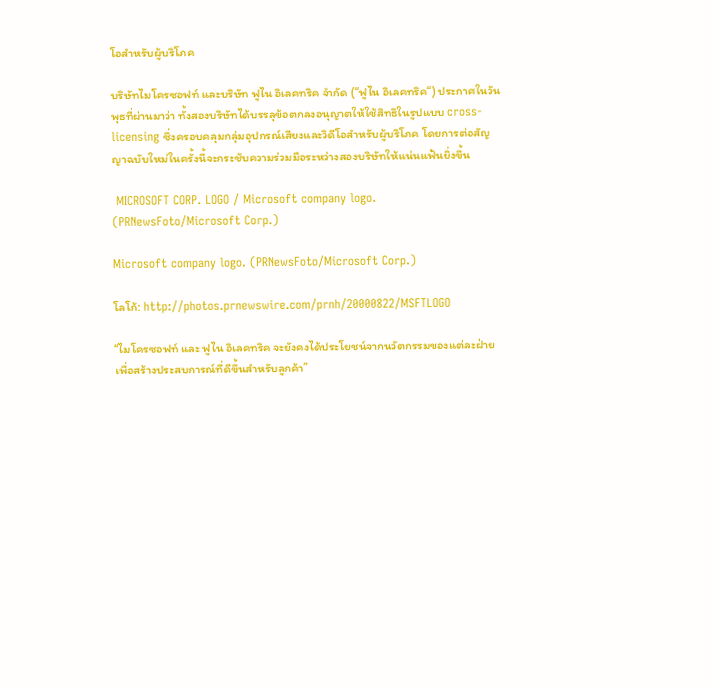โอสำหรับผู้บริโภค

บริษัทไมโครซอฟท์ และบริษัท ฟูไน อิเลคทริค จำกัด (“ฟูไน อิเลคทริค“) ประกาศในวันพุธที่ผ่านมาว่า ทั้งสองบริษัทได้บรรลุข้อตกลงอนุญาตให้ใช้สิทธิในรูปแบบ cross-licensing ซึ่งครอบคลุมกลุ่มอุปกรณ์เสียงและวิดีโอสำหรับผู้บริโภค โดยการต่อสัญญาฉบับใหม่ในครั้งนี้จะกระชับความร่วมมือระหว่างสองบริษัทให้แน่นแฟ้นยิ่งขึ้น

 MICROSOFT CORP. LOGO / Microsoft company logo. (PRNewsFoto/Microsoft Corp.)

Microsoft company logo. (PRNewsFoto/Microsoft Corp.)

โลโก้: http://photos.prnewswire.com/prnh/20000822/MSFTLOGO

“ไมโครซอฟท์ และ ฟูไน อิเลคทริค จะยังคงได้ประโยชน์จากนวัตกรรมของแต่ละฝ่าย เพื่อสร้างประสบการณ์ที่ดีขึ้นสำหรับลูกค้า”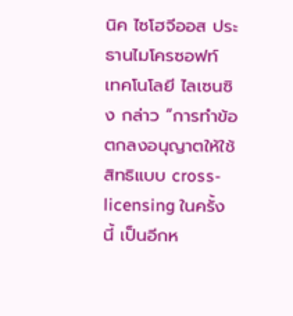นิค ไซโฮจีออส ประธานไมโครซอฟท์ เทคโนโลยี ไลเซนซิง กล่าว “การทำข้อตกลงอนุญาตให้ใช้สิทธิแบบ cross-licensing ในครั้งนี้ เป็นอีกห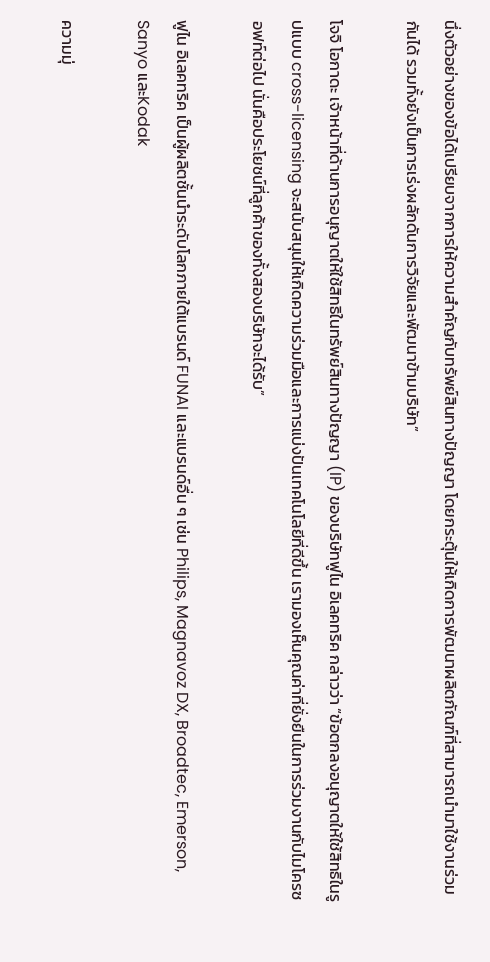นึ่งตัวอย่างของข้อได้เปรียบจากการให้ความสำคัญกับทรัพย์สินทางปัญญา โดยกระตุ้นให้เกิดการพัฒนาผลิตภัณฑ์ที่สามารถนำมาใช้งานร่วมกันได้ รวมทั้งยังเป็นการเร่งผลักดันการวิจัยและพัฒนาข้ามบริษัท”

โจจิ โอกาดะ เจ้าหน้าที่ด้านการอนุญาตให้ใช้สิทธิในทรัพย์สินทางปัญญา (IP) ของบริษัทฟูไน อิเลคทริค กล่าวว่า “ข้อตกลงอนุญาตให้ใช้สิทธิในรูปแบบ cross-licensing จะสนับสนุนให้เกิดความร่วมมือและการแบ่งปันเทคโนโลยีที่ดีขึ้น เรามองเห็นคุณค่าที่ยั่งยืนในการร่วมงานกับไมโครซอฟท์ต่อไป นั่นคือประโยชน์ที่ลูกค้าของทั้งสองบริษัทจะได้รับ”

ฟูไน อิเลคทริค เป็นผู้ผลิตชั้นนำระดับโลกภายใต้แบรนด์ FUNAI และแบรนด์อื่น ๆ เช่น Philips, Magnavoz DX, Broadtec, Emerson, Sanyo และKodak

ความมุ่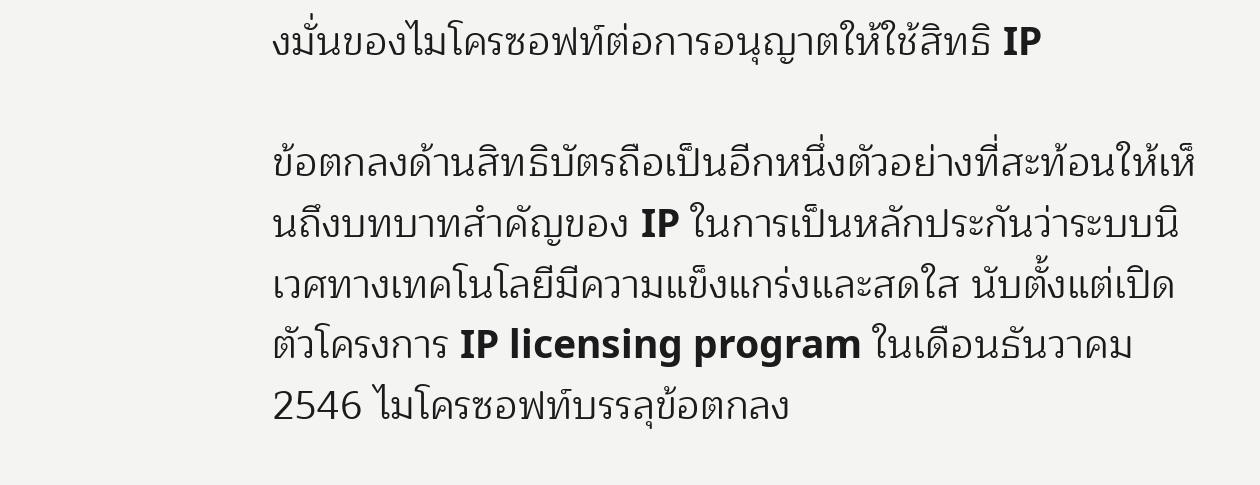งมั่นของไมโครซอฟท์ต่อการอนุญาตให้ใช้สิทธิ IP

ข้อตกลงด้านสิทธิบัตรถือเป็นอีกหนึ่งตัวอย่างที่สะท้อนให้เห็นถึงบทบาทสำคัญของ IP ในการเป็นหลักประกันว่าระบบนิเวศทางเทคโนโลยีมีความแข็งแกร่งและสดใส นับตั้งแต่เปิดตัวโครงการ IP licensing program ในเดือนธันวาคม 2546 ไมโครซอฟท์บรรลุข้อตกลง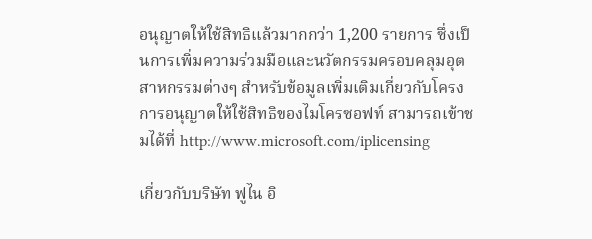อนุญาตให้ใช้สิทธิแล้วมากกว่า 1,200 รายการ ซึ่งเป็นการเพิ่มความร่วมมือและนวัตกรรมครอบคลุมอุตสาหกรรมต่างๆ สำหรับข้อมูลเพิ่มเติมเกี่ยวกับโครงการอนุญาตให้ใช้สิทธิของไมโครซอฟท์ สามารถเข้าชมได้ที่ http://www.microsoft.com/iplicensing

เกี่ยวกับบริษัท ฟูไน อิ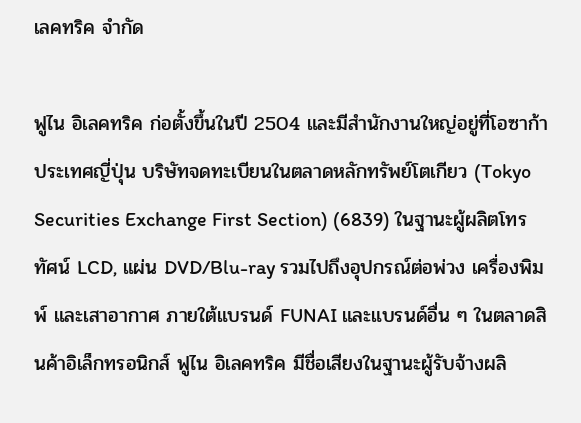เลคทริค จำกัด

ฟูไน อิเลคทริค ก่อตั้งขึ้นในปี 2504 และมีสำนักงานใหญ่อยู่ที่โอซาก้า ประเทศญี่ปุ่น บริษัทจดทะเบียนในตลาดหลักทรัพย์โตเกียว (Tokyo Securities Exchange First Section) (6839) ในฐานะผู้ผลิตโทรทัศน์ LCD, แผ่น DVD/Blu-ray รวมไปถึงอุปกรณ์ต่อพ่วง เครื่องพิมพ์ และเสาอากาศ ภายใต้แบรนด์ FUNAI และแบรนด์อื่น ๆ ในตลาดสินค้าอิเล็กทรอนิกส์ ฟูไน อิเลคทริค มีชื่อเสียงในฐานะผู้รับจ้างผลิ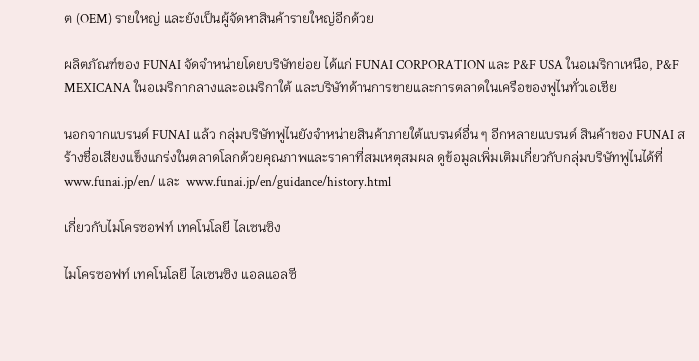ต (OEM) รายใหญ่ และยังเป็นผู้จัดหาสินค้ารายใหญ่อีกด้วย

ผลิตภัณฑ์ของ FUNAI จัดจำหน่ายโดยบริษัทย่อย ได้แก่ FUNAI CORPORATION และ P&F USA ในอเมริกาเหนือ, P&F MEXICANA ในอเมริกากลางและอเมริกาใต้ และบริษัทด้านการขายและการตลาดในเครือของฟูไนทั่วเอเชีย

นอกจากแบรนด์ FUNAI แล้ว กลุ่มบริษัทฟูไนยังจำหน่ายสินค้าภายใต้แบรนด์อื่น ๆ อีกหลายแบรนด์ สินค้าของ FUNAI สร้างชื่อเสียงแข็งแกร่งในตลาดโลกด้วยคุณภาพและราคาที่สมเหตุสมผล ดูข้อมูลเพิ่มเติมเกี่ยวกับกลุ่มบริษัทฟูไนได้ที่ www.funai.jp/en/ และ  www.funai.jp/en/guidance/history.html

เกี่ยวกับไมโครซอฟท์ เทคโนโลยี ไลเซนซิง

ไมโครซอฟท์ เทคโนโลยี ไลเซนซิง แอลแอลซี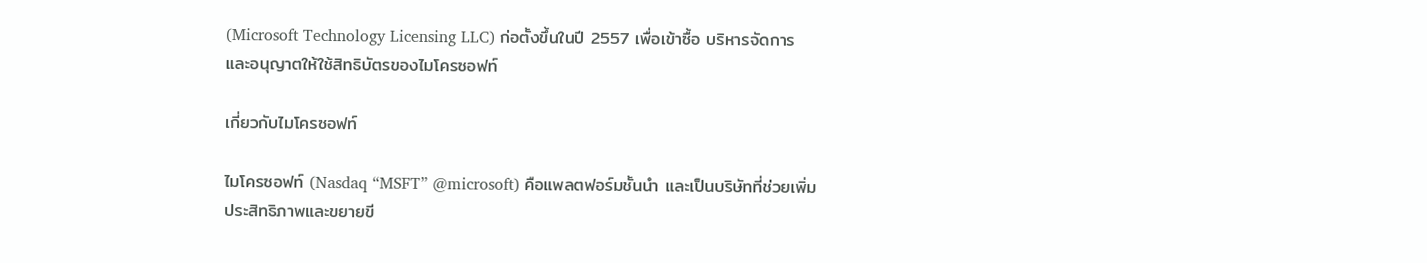(Microsoft Technology Licensing LLC) ก่อตั้งขึ้นในปี 2557 เพื่อเข้าซื้อ บริหารจัดการ และอนุญาตให้ใช้สิทธิบัตรของไมโครซอฟท์

เกี่ยวกับไมโครซอฟท์

ไมโครซอฟท์ (Nasdaq “MSFT” @microsoft) คือแพลตฟอร์มชั้นนำ และเป็นบริษัทที่ช่วยเพิ่มประสิทธิภาพและขยายขี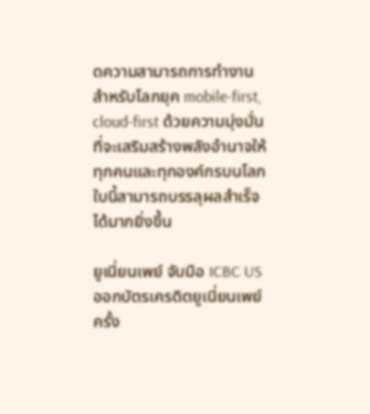ดความสามารถการทำงานสำหรับโลกยุค mobile-first, cloud-first ด้วยความมุ่งมั่นที่จะเสริมสร้างพลังอำนาจให้ทุกคนและทุกองค์กรบนโลกใบนี้สามารถบรรลุผลสำเร็จได้มากยิ่งขึ้น

ยูเนี่ยนเพย์ จับมือ ICBC US ออกบัตรเครดิตยูเนี่ยนเพย์ครั้ง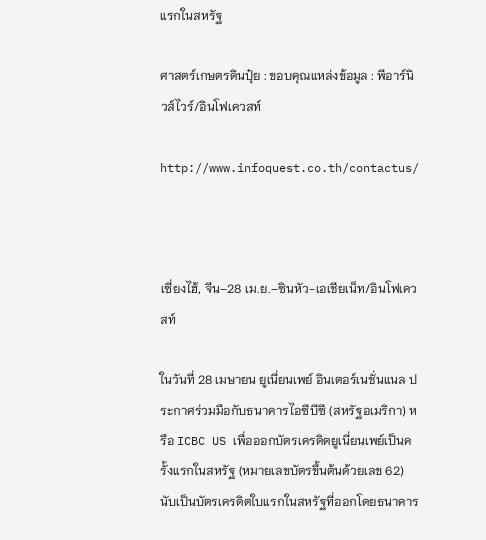แรกในสหรัฐ

ศาสตร์เกษตรดินปุ๋ย : ขอบคุณแหล่งข้อมูล : พีอาร์นิวส์ไวร์/อินโฟเควสท์

http://www.infoquest.co.th/contactus/



เซี่ยงไฮ้, จีน–28 เม.ย.–ซินหัว-เอเชียเน็ท/อินโฟเควสท์

ในวันที่ 28 เมษายน ยูเนี่ยนเพย์ อินเตอร์เนชั่นแนล ประกาศร่วมมือกับธนาคารไอซีบีซี (สหรัฐอเมริกา) หรือ ICBC US เพื่อออกบัตรเครดิตยูเนี่ยนเพย์เป็นครั้งแรกในสหรัฐ (หมายเลขบัตรขึ้นต้นด้วยเลข 62) นับเป็นบัตรเครดิตใบแรกในสหรัฐที่ออกโดยธนาคาร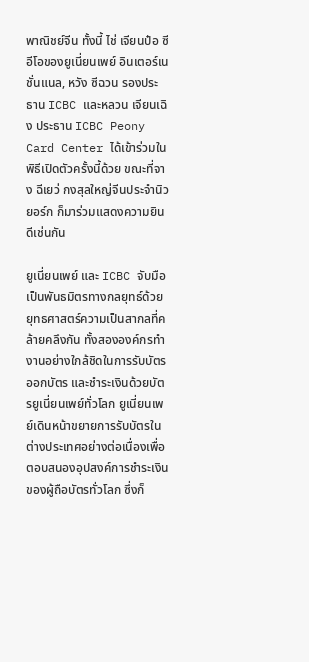พาณิชย์จีน ทั้งนี้ ไช่ เจียนป๋อ ซีอีโอของยูเนี่ยนเพย์ อินเตอร์เนชั่นแนล, หวัง ซีฉวน รองประธาน ICBC และหลวน เจียนเฉิง ประธาน ICBC Peony Card Center ได้เข้าร่วมในพิธีเปิดตัวครั้งนี้ด้วย ขณะที่จาง ฉีเยว่ กงสุลใหญ่จีนประจำนิวยอร์ก ก็มาร่วมแสดงความยินดีเช่นกัน

ยูเนี่ยนเพย์ และ ICBC จับมือเป็นพันธมิตรทางกลยุทธ์ด้วยยุทธศาสตร์ความเป็นสากลที่คล้ายคลึงกัน ทั้งสององค์กรทำงานอย่างใกล้ชิดในการรับบัตร ออกบัตร และชำระเงินด้วยบัตรยูเนี่ยนเพย์ทั่วโลก ยูเนี่ยนเพย์เดินหน้าขยายการรับบัตรในต่างประเทศอย่างต่อเนื่องเพื่อตอบสนองอุปสงค์การชำระเงินของผู้ถือบัตรทั่วโลก ซึ่งก็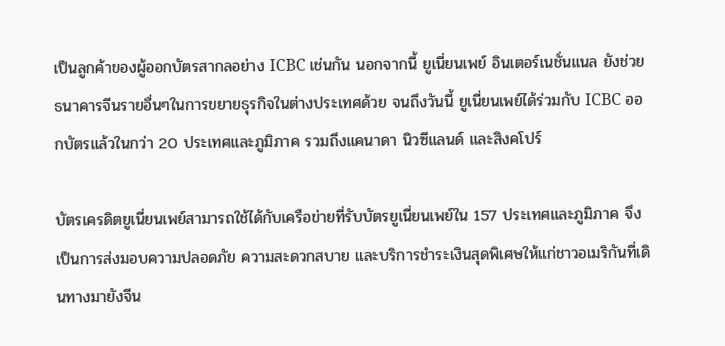เป็นลูกค้าของผู้ออกบัตรสากลอย่าง ICBC เช่นกัน นอกจากนี้ ยูเนี่ยนเพย์ อินเตอร์เนชั่นแนล ยังช่วยธนาคารจีนรายอื่นๆในการขยายธุรกิจในต่างประเทศด้วย จนถึงวันนี้ ยูเนี่ยนเพย์ได้ร่วมกับ ICBC ออกบัตรแล้วในกว่า 20 ประเทศและภูมิภาค รวมถึงแคนาดา นิวซีแลนด์ และสิงคโปร์

บัตรเครดิตยูเนี่ยนเพย์สามารถใช้ได้กับเครือข่ายที่รับบัตรยูเนี่ยนเพย์ใน 157 ประเทศและภูมิภาค จึงเป็นการส่งมอบความปลอดภัย ความสะดวกสบาย และบริการชำระเงินสุดพิเศษให้แก่ชาวอเมริกันที่เดินทางมายังจีน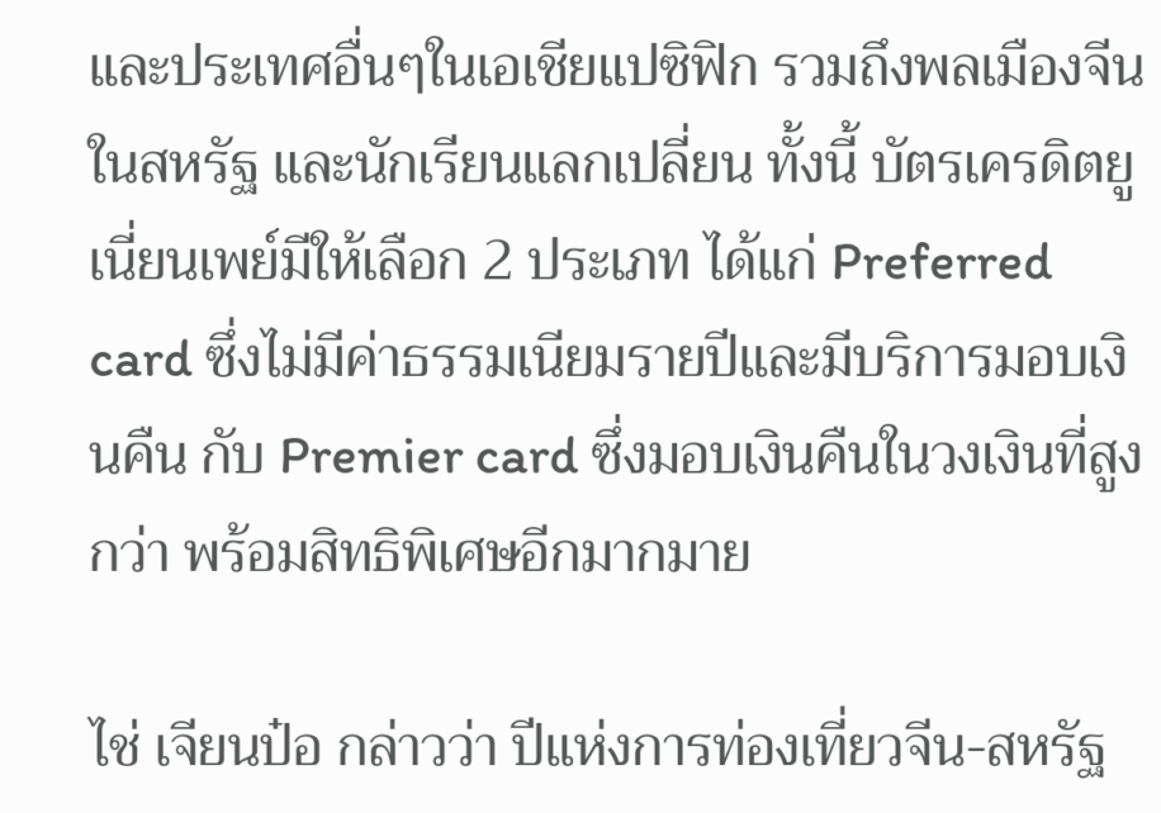และประเทศอื่นๆในเอเชียแปซิฟิก รวมถึงพลเมืองจีนในสหรัฐ และนักเรียนแลกเปลี่ยน ทั้งนี้ บัตรเครดิตยูเนี่ยนเพย์มีให้เลือก 2 ประเภท ได้แก่ Preferred card ซึ่งไม่มีค่าธรรมเนียมรายปีและมีบริการมอบเงินคืน กับ Premier card ซึ่งมอบเงินคืนในวงเงินที่สูงกว่า พร้อมสิทธิพิเศษอีกมากมาย

ไช่ เจียนป๋อ กล่าวว่า ปีแห่งการท่องเที่ยวจีน-สหรัฐ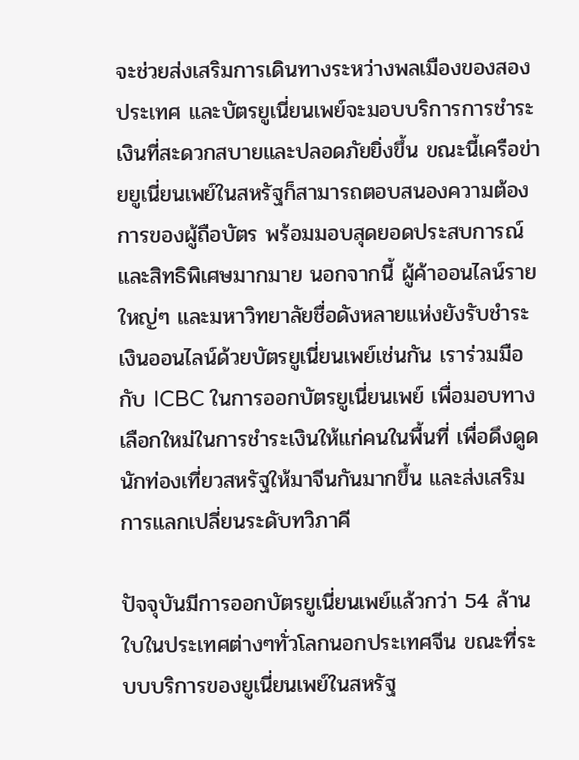จะช่วยส่งเสริมการเดินทางระหว่างพลเมืองของสองประเทศ และบัตรยูเนี่ยนเพย์จะมอบบริการการชำระเงินที่สะดวกสบายและปลอดภัยยิ่งขึ้น ขณะนี้เครือข่ายยูเนี่ยนเพย์ในสหรัฐก็สามารถตอบสนองความต้องการของผู้ถือบัตร พร้อมมอบสุดยอดประสบการณ์และสิทธิพิเศษมากมาย นอกจากนี้ ผู้ค้าออนไลน์รายใหญ่ๆ และมหาวิทยาลัยชื่อดังหลายแห่งยังรับชำระเงินออนไลน์ด้วยบัตรยูเนี่ยนเพย์เช่นกัน เราร่วมมือกับ ICBC ในการออกบัตรยูเนี่ยนเพย์ เพื่อมอบทางเลือกใหม่ในการชำระเงินให้แก่คนในพื้นที่ เพื่อดึงดูดนักท่องเที่ยวสหรัฐให้มาจีนกันมากขึ้น และส่งเสริมการแลกเปลี่ยนระดับทวิภาคี

ปัจจุบันมีการออกบัตรยูเนี่ยนเพย์แล้วกว่า 54 ล้านใบในประเทศต่างๆทั่วโลกนอกประเทศจีน ขณะที่ระบบบริการของยูเนี่ยนเพย์ในสหรัฐ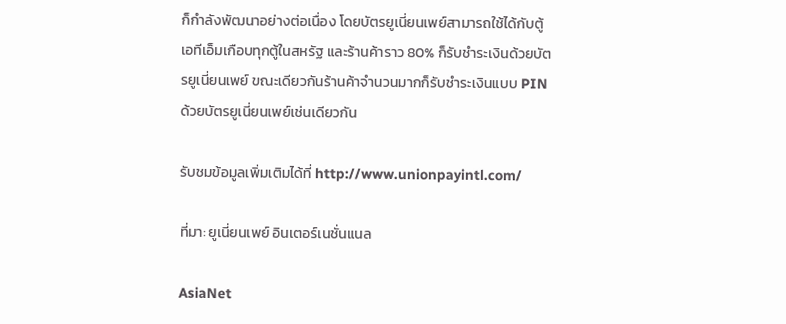ก็กำลังพัฒนาอย่างต่อเนื่อง โดยบัตรยูเนี่ยนเพย์สามารถใช้ได้กับตู้เอทีเอ็มเกือบทุกตู้ในสหรัฐ และร้านค้าราว 80% ก็รับชำระเงินด้วยบัตรยูเนี่ยนเพย์ ขณะเดียวกันร้านค้าจำนวนมากก็รับชำระเงินแบบ PIN ด้วยบัตรยูเนี่ยนเพย์เช่นเดียวกัน

รับชมข้อมูลเพิ่มเติมได้ที่ http://www.unionpayintl.com/

ที่มา: ยูเนี่ยนเพย์ อินเตอร์เนชั่นแนล

AsiaNet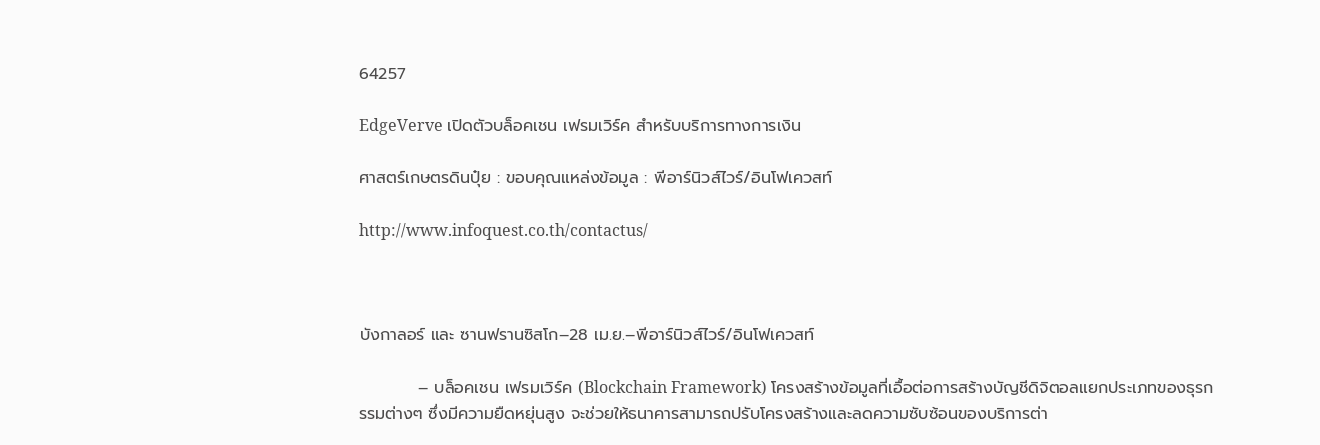64257

EdgeVerve เปิดตัวบล็อคเชน เฟรมเวิร์ค สำหรับบริการทางการเงิน

ศาสตร์เกษตรดินปุ๋ย : ขอบคุณแหล่งข้อมูล : พีอาร์นิวส์ไวร์/อินโฟเควสท์

http://www.infoquest.co.th/contactus/



บังกาลอร์ และ ซานฟรานซิสโก–28 เม.ย.–พีอาร์นิวส์ไวร์/อินโฟเควสท์

          – บล็อคเชน เฟรมเวิร์ค (Blockchain Framework) โครงสร้างข้อมูลที่เอื้อต่อการสร้างบัญชีดิจิตอลแยกประเภทของธุรกรรมต่างๆ ซึ่งมีความยืดหยุ่นสูง จะช่วยให้ธนาคารสามารถปรับโครงสร้างและลดความซับซ้อนของบริการต่า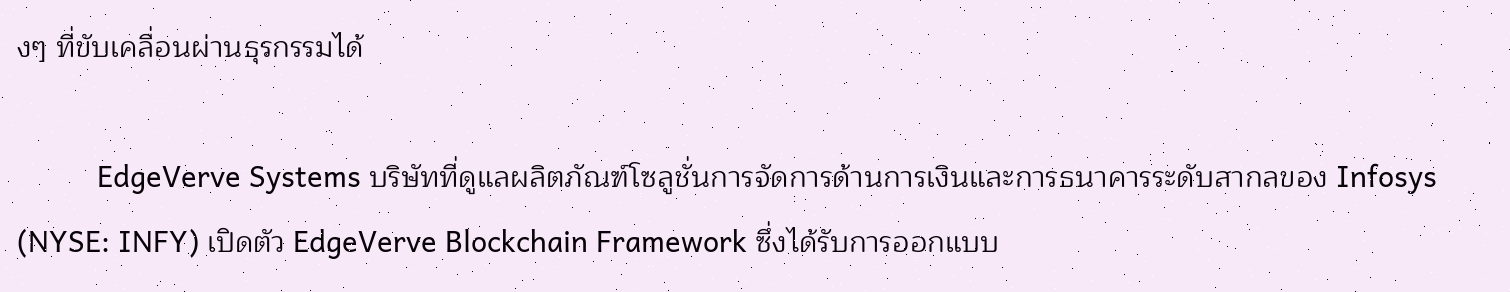งๆ ที่ขับเคลื่อนผ่านธุรกรรมได้

          EdgeVerve Systems บริษัทที่ดูแลผลิตภัณฑ์โซลูชั่นการจัดการด้านการเงินและการธนาคารระดับสากลของ Infosys (NYSE: INFY) เปิดตัว EdgeVerve Blockchain Framework ซึ่งได้รับการออกแบบ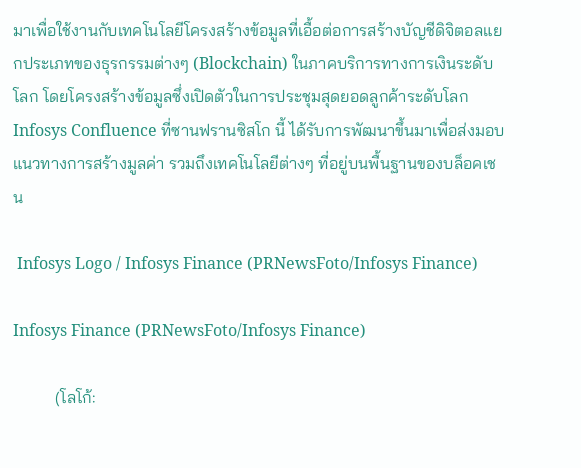มาเพื่อใช้งานกับเทคโนโลยีโครงสร้างข้อมูลที่เอื้อต่อการสร้างบัญชีดิจิตอลแยกประเภทของธุรกรรมต่างๆ (Blockchain) ในภาคบริการทางการเงินระดับโลก โดยโครงสร้างข้อมูลซึ่งเปิดตัวในการประชุมสุดยอดลูกค้าระดับโลก Infosys Confluence ที่ซานฟรานซิสโก นี้ ได้รับการพัฒนาขึ้นมาเพื่อส่งมอบแนวทางการสร้างมูลค่า รวมถึงเทคโนโลยีต่างๆ ที่อยู่บนพื้นฐานของบล็อคเชน

 Infosys Logo / Infosys Finance (PRNewsFoto/Infosys Finance)

Infosys Finance (PRNewsFoto/Infosys Finance)

          (โลโก้: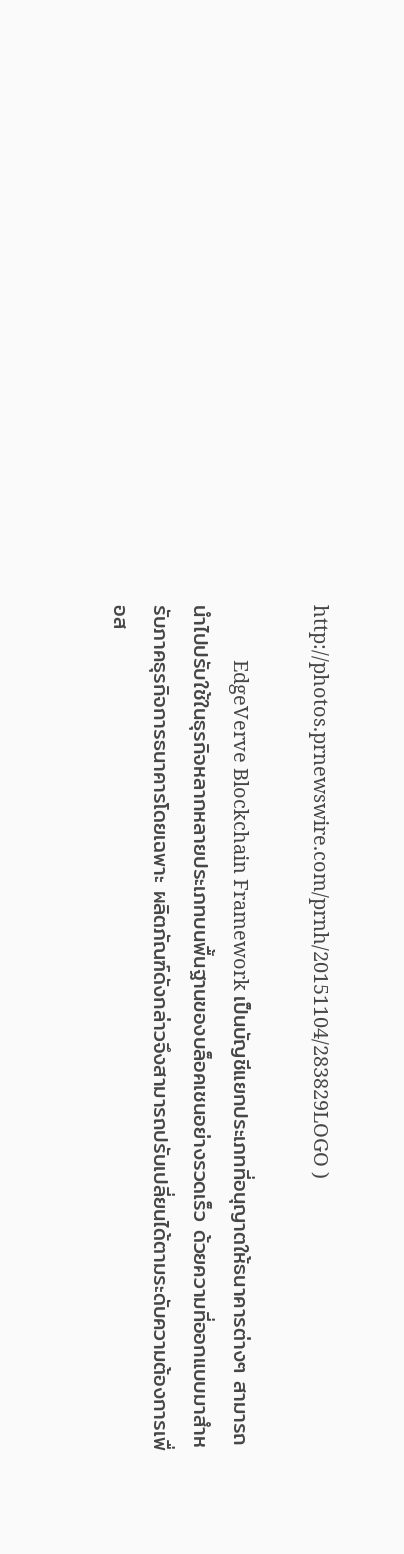http://photos.prnewswire.com/prnh/20151104/283829LOGO )

           EdgeVerve Blockchain Framework เป็นบัญชีแยกประเภทที่อนุญาตให้ธนาคารต่างๆ สามารถนำไปปรับใช้ในธุรกิจหลากหลายประเภทบนพื้นฐานของบล็อคเชนอย่างรวดเร็ว ด้วยความที่ออกแบบมาสำหรับภาคธุรกิจการธนาคารโดยเฉพาะ ผลิตภัณฑ์ดังกล่าวจึงสามารถปรับเปลี่ยนได้ตามระดับความต้องการเพื่อส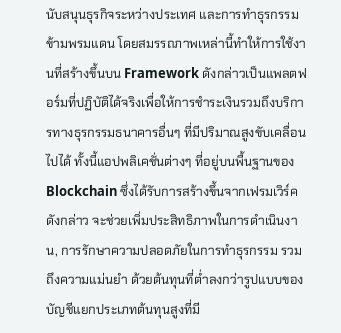นับสนุนธุรกิจระหว่างประเทศ และการทำธุรกรรมข้ามพรมแดน โดยสมรรถภาพเหล่านี้ทำให้การใช้งานที่สร้างขึ้นบน Framework ดังกล่าวเป็นแพลตฟอร์มที่ปฏิบัติได้จริงเพื่อให้การชำระเงินรวมถึงบริการทางธุรกรรมธนาคารอื่นๆ ที่มีปริมาณสูงขับเคลื่อนไปได้ ทั้งนี้แอปพลิเคชั่นต่างๆ ที่อยู่บนพื้นฐานของ Blockchain ซึ่งได้รับการสร้างขึ้นจากเฟรมเวิร์ค ดังกล่าว จะช่วยเพิ่มประสิทธิภาพในการดำเนินงาน, การรักษาความปลอดภัยในการทำธุรกรรม รวมถึงความแม่นยำ ด้วยต้นทุนที่ต่ำลงกว่ารูปแบบของบัญชีแยกประเภทต้นทุนสูงที่มี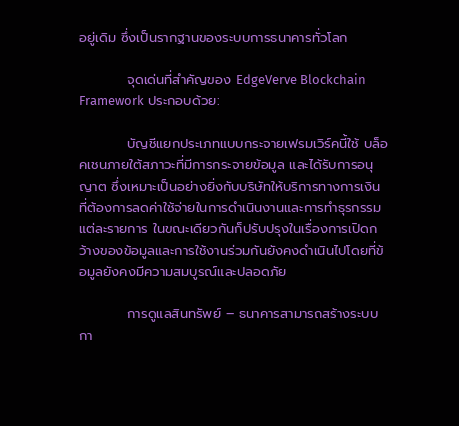อยู่เดิม ซึ่งเป็นรากฐานของระบบการธนาคารทั่วโลก

          จุดเด่นที่สำคัญของ EdgeVerve Blockchain Framework ประกอบด้วย:

          บัญชีแยกประเภทแบบกระจายเฟรมเวิร์คนี้ใช้ บล็อคเชนภายใต้สภาวะที่มีการกระจายข้อมูล และได้รับการอนุญาต ซึ่งเหมาะเป็นอย่างยิ่งกับบริษัทให้บริการทางการเงินที่ต้องการลดค่าใช้จ่ายในการดำเนินงานและการทำธุรกรรมแต่ละรายการ ในขณะเดียวกันก็ปรับปรุงในเรื่องการเปิดกว้างของข้อมูลและการใช้งานร่วมกันยังคงดำเนินไปโดยที่ข้อมูลยังคงมีความสมบูรณ์และปลอดภัย

          การดูแลสินทรัพย์ – ธนาคารสามารถสร้างระบบกา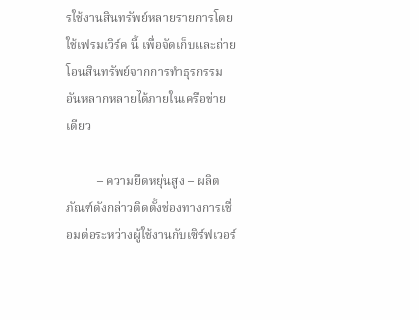รใช้งานสินทรัพย์หลายรายการโดยใช้เฟรมเวิร์ค นี้ เพื่อจัดเก็บและถ่ายโอนสินทรัพย์จากการทำธุรกรรมอันหลากหลายได้ภายในเครือข่ายเดียว

          – ความยืดหยุ่นสูง – ผลิตภัณฑ์ดังกล่าวติดตั้งช่องทางการเชื่อมต่อระหว่างผู้ใช้งานกับเซิร์ฟเวอร์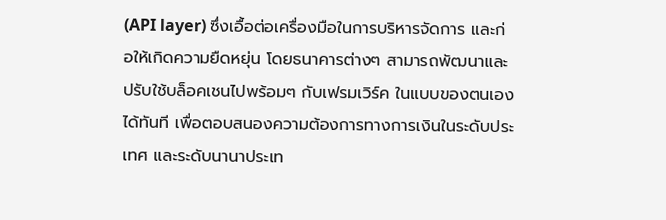(API layer) ซึ่งเอื้อต่อเครื่องมือในการบริหารจัดการ และก่อให้เกิดความยืดหยุ่น โดยธนาคารต่างๆ สามารถพัฒนาและปรับใช้บล็อคเชนไปพร้อมๆ กับเฟรมเวิร์ค ในแบบของตนเองได้ทันที เพื่อตอบสนองความต้องการทางการเงินในระดับประเทศ และระดับนานาประเท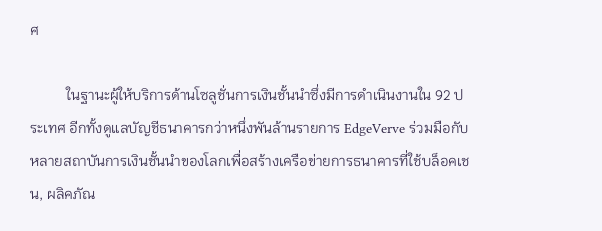ศ

          ในฐานะผู้ให้บริการด้านโซลูชั่นการเงินชั้นนำซึ่งมีการดำเนินงานใน 92 ประเทศ อีกทั้งดูแลบัญชีธนาคารกว่าหนึ่งพันล้านรายการ EdgeVerve ร่วมมือกับหลายสถาบันการเงินชั้นนำของโลกเพื่อสร้างเครือข่ายการธนาคารที่ใช้บล็อคเชน, ผลิคภัณ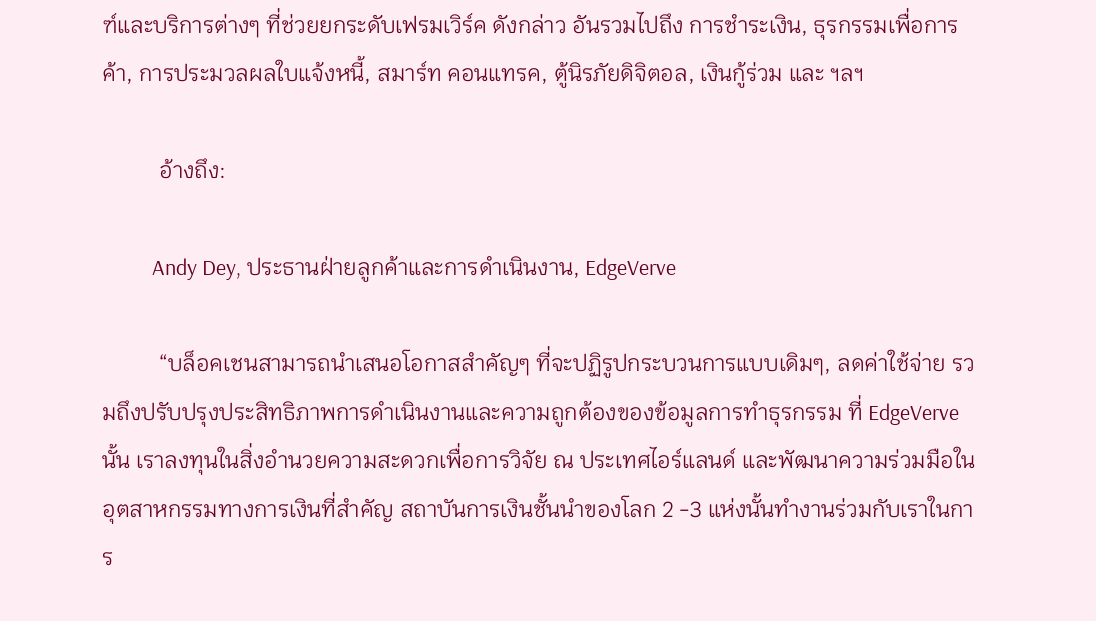ฑ์และบริการต่างๆ ที่ช่วยยกระดับเฟรมเวิร์ค ดังกล่าว อันรวมไปถึง การชำระเงิน, ธุรกรรมเพื่อการค้า, การประมวลผลใบแจ้งหนี้, สมาร์ท คอนแทรค, ตู้นิรภัยดิจิตอล, เงินกู้ร่วม และ ฯลฯ

          อ้างถึง:

          Andy Dey, ประธานฝ่ายลูกค้าและการดำเนินงาน, EdgeVerve

          “บล็อคเชนสามารถนำเสนอโอกาสสำคัญๆ ที่จะปฏิรูปกระบวนการแบบเดิมๆ, ลดค่าใช้จ่าย รวมถึงปรับปรุงประสิทธิภาพการดำเนินงานและความถูกต้องของข้อมูลการทำธุรกรรม ที่ EdgeVerve นั้น เราลงทุนในสิ่งอำนวยความสะดวกเพื่อการวิจัย ณ ประเทศไอร์แลนด์ และพัฒนาความร่วมมือในอุตสาหกรรมทางการเงินที่สำคัญ สถาบันการเงินชั้นนำของโลก 2 -3 แห่งนั้นทำงานร่วมกับเราในการ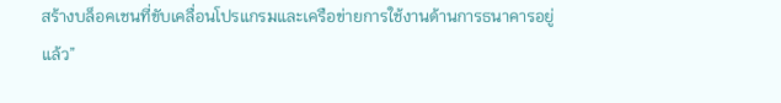สร้างบล็อคเชนที่ขับเคลื่อนโปรแกรมและเครือข่ายการใช้งานด้านการธนาคารอยู่แล้ว”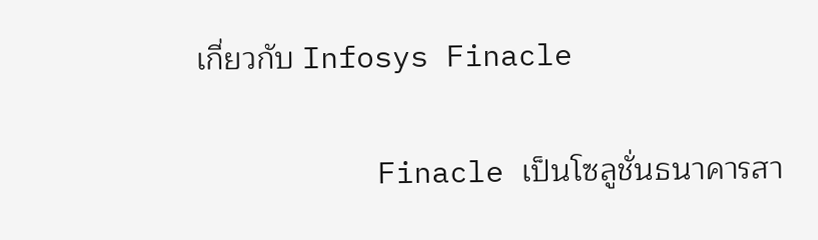เกี่ยวกับ Infosys Finacle

          Finacle เป็นโซลูชั่นธนาคารสา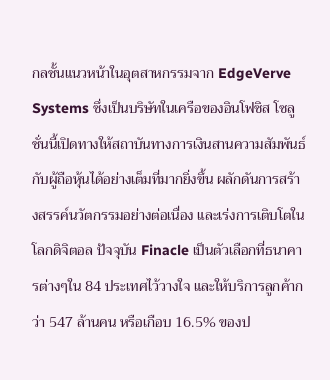กลชั้นแนวหน้าในอุตสาหกรรมจาก EdgeVerve Systems ซึ่งเป็นบริษัทในเครือของอินโฟซิส โซลูชั่นนี้เปิดทางให้สถาบันทางการเงินสานความสัมพันธ์กับผู้ถือหุ้นได้อย่างเต็มที่มากยิ่งขึ้น ผลักดันการสร้างสรรค์นวัตกรรมอย่างต่อเนื่อง และเร่งการเติบโตในโลกดิจิตอล ปัจจุบัน Finacle เป็นตัวเลือกที่ธนาคารต่างๆใน 84 ประเทศไว้วางใจ และให้บริการลูกค้ากว่า 547 ล้านคน หรือเกือบ 16.5% ของป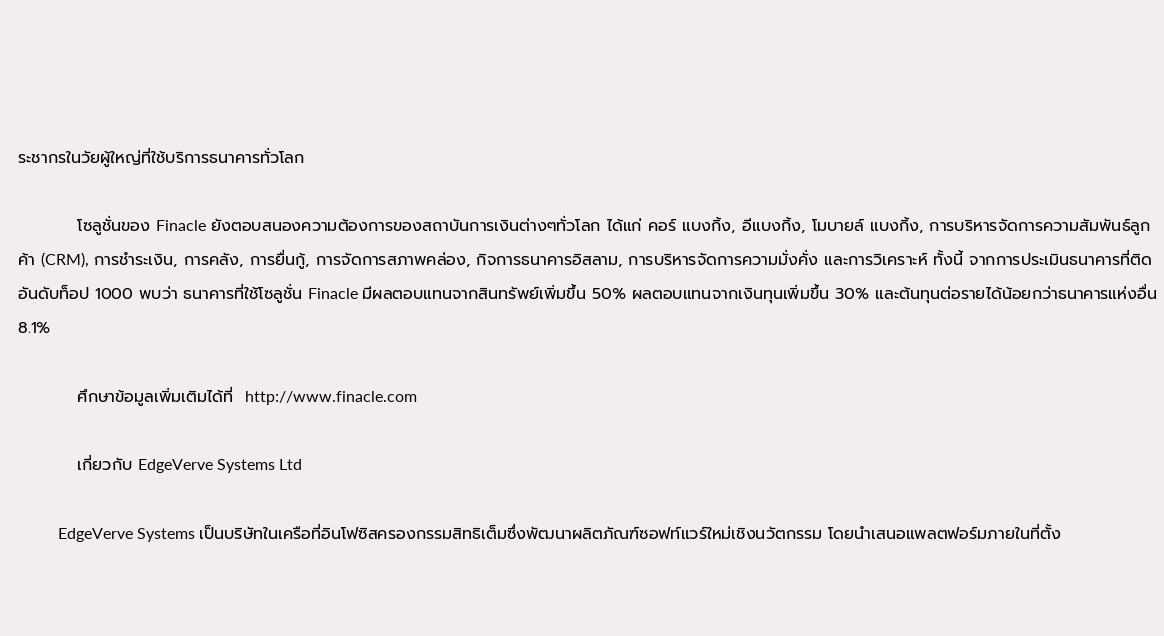ระชากรในวัยผู้ใหญ่ที่ใช้บริการธนาคารทั่วโลก

          โซลูชั่นของ Finacle ยังตอบสนองความต้องการของสถาบันการเงินต่างๆทั่วโลก ได้แก่ คอร์ แบงกิ้ง, อีแบงกิ้ง, โมบายล์ แบงกิ้ง, การบริหารจัดการความสัมพันธ์ลูกค้า (CRM), การชำระเงิน, การคลัง, การยื่นกู้, การจัดการสภาพคล่อง, กิจการธนาคารอิสลาม, การบริหารจัดการความมั่งคั่ง และการวิเคราะห์ ทั้งนี้ จากการประเมินธนาคารที่ติดอันดับท็อป 1000 พบว่า ธนาคารที่ใช้โซลูชั่น Finacle มีผลตอบแทนจากสินทรัพย์เพิ่มขึ้น 50% ผลตอบแทนจากเงินทุนเพิ่มขึ้น 30% และต้นทุนต่อรายได้น้อยกว่าธนาคารแห่งอื่น 8.1%

          ศึกษาข้อมูลเพิ่มเติมได้ที่  http://www.finacle.com

          เกี่ยวกับ EdgeVerve Systems Ltd

          EdgeVerve Systems เป็นบริษัทในเครือที่อินโฟซิสครองกรรมสิทธิเต็มซึ่งพัฒนาผลิตภัณฑ์ซอฟท์แวร์ใหม่เชิงนวัตกรรม โดยนำเสนอแพลตฟอร์มภายในที่ตั้ง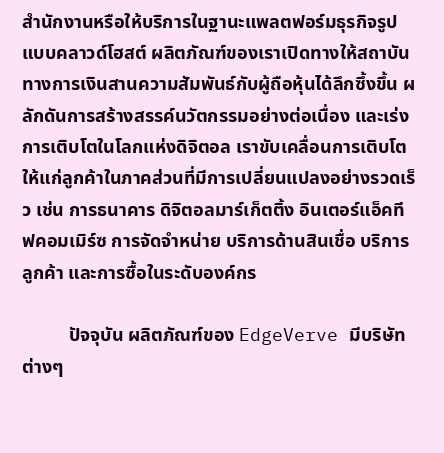สำนักงานหรือให้บริการในฐานะแพลตฟอร์มธุรกิจรูปแบบคลาวด์โฮสต์ ผลิตภัณฑ์ของเราเปิดทางให้สถาบันทางการเงินสานความสัมพันธ์กับผู้ถือหุ้นได้ลึกซึ้งขึ้น ผลักดันการสร้างสรรค์นวัตกรรมอย่างต่อเนื่อง และเร่งการเติบโตในโลกแห่งดิจิตอล เราขับเคลื่อนการเติบโตให้แก่ลูกค้าในภาคส่วนที่มีการเปลี่ยนแปลงอย่างรวดเร็ว เช่น การธนาคาร ดิจิตอลมาร์เก็ตติ้ง อินเตอร์แอ็คทีฟคอมเมิร์ซ การจัดจำหน่าย บริการด้านสินเชื่อ บริการลูกค้า และการซื้อในระดับองค์กร

          ปัจจุบัน ผลิตภัณฑ์ของ EdgeVerve มีบริษัทต่างๆ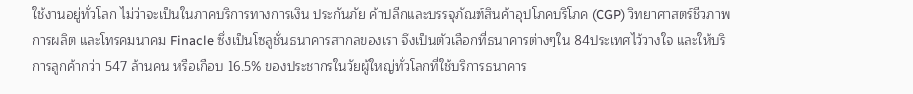ใช้งานอยู่ทั่วโลก ไม่ว่าจะเป็นในภาคบริการทางการเงิน ประกันภัย ค้าปลีกและบรรจุภัณฑ์สินค้าอุปโภคบริโภค (CGP) วิทยาศาสตร์ชีวภาพ การผลิต และโทรคมนาคม Finacle ซึ่งเป็นโซลูชั่นธนาคารสากลของเรา จึงเป็นตัวเลือกที่ธนาคารต่างๆใน 84ประเทศไว้วางใจ และให้บริการลูกค้ากว่า 547 ล้านคน หรือเกือบ 16.5% ของประชากรในวัยผู้ใหญ่ทั่วโลกที่ใช้บริการธนาคาร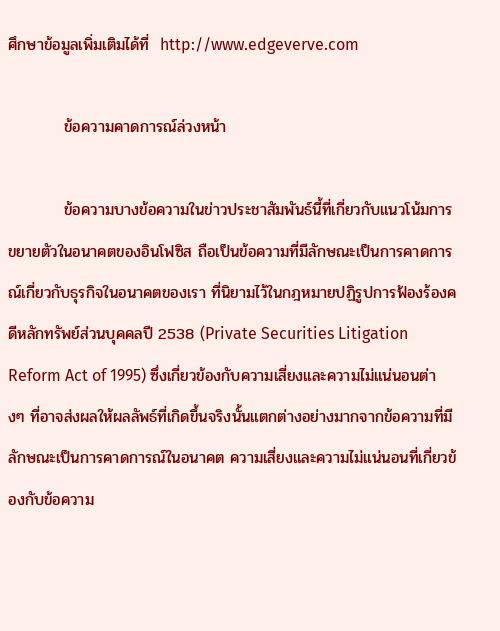ศึกษาข้อมูลเพิ่มเติมได้ที่  http://www.edgeverve.com

          ข้อความคาดการณ์ล่วงหน้า

          ข้อความบางข้อความในข่าวประชาสัมพันธ์นี้ที่เกี่ยวกับแนวโน้มการขยายตัวในอนาคตของอินโฟซิส ถือเป็นข้อความที่มีลักษณะเป็นการคาดการณ์เกี่ยวกับธุรกิจในอนาคตของเรา ที่นิยามไว้ในกฎหมายปฏิรูปการฟ้องร้องคดีหลักทรัพย์ส่วนบุคคลปี 2538 (Private Securities Litigation Reform Act of 1995) ซึ่งเกี่ยวข้องกับความเสี่ยงและความไม่แน่นอนต่างๆ ที่อาจส่งผลให้ผลลัพธ์ที่เกิดขึ้นจริงนั้นแตกต่างอย่างมากจากข้อความที่มีลักษณะเป็นการคาดการณ์ในอนาคต ความเสี่ยงและความไม่แน่นอนที่เกี่ยวข้องกับข้อความ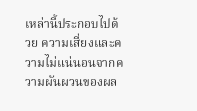เหล่านี้ประกอบไปด้วย ความเสี่ยงและความไม่แน่นอนจากความผันผวนของผล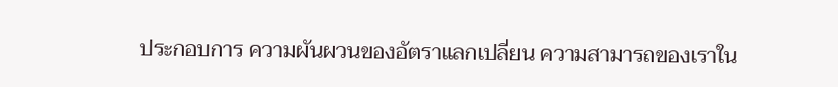ประกอบการ ความผันผวนของอัตราแลกเปลี่ยน ความสามารถของเราใน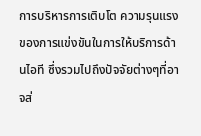การบริหารการเติบโต ความรุนแรงของการแข่งขันในการให้บริการด้านไอที ซึ่งรวมไปถึงปัจจัยต่างๆที่อาจส่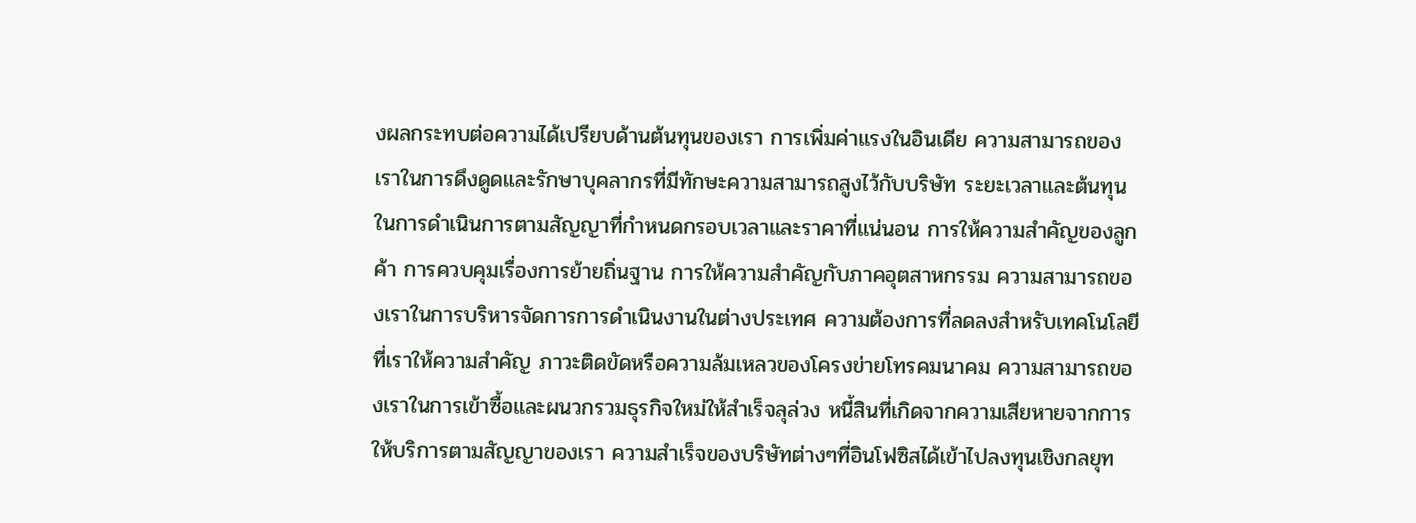งผลกระทบต่อความได้เปรียบด้านต้นทุนของเรา การเพิ่มค่าแรงในอินเดีย ความสามารถของเราในการดึงดูดและรักษาบุคลากรที่มีทักษะความสามารถสูงไว้กับบริษัท ระยะเวลาและต้นทุนในการดำเนินการตามสัญญาที่กำหนดกรอบเวลาและราคาที่แน่นอน การให้ความสำคัญของลูกค้า การควบคุมเรื่องการย้ายถิ่นฐาน การให้ความสำคัญกับภาคอุตสาหกรรม ความสามารถของเราในการบริหารจัดการการดำเนินงานในต่างประเทศ ความต้องการที่ลดลงสำหรับเทคโนโลยีที่เราให้ความสำคัญ ภาวะติดขัดหรือความล้มเหลวของโครงข่ายโทรคมนาคม ความสามารถของเราในการเข้าซื้อและผนวกรวมธุรกิจใหม่ให้สำเร็จลุล่วง หนี้สินที่เกิดจากความเสียหายจากการให้บริการตามสัญญาของเรา ความสำเร็จของบริษัทต่างๆที่อินโฟซิสได้เข้าไปลงทุนเชิงกลยุท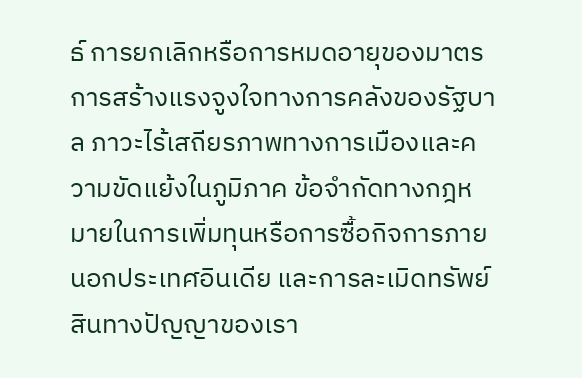ธ์ การยกเลิกหรือการหมดอายุของมาตรการสร้างแรงจูงใจทางการคลังของรัฐบาล ภาวะไร้เสถียรภาพทางการเมืองและความขัดแย้งในภูมิภาค ข้อจำกัดทางกฎหมายในการเพิ่มทุนหรือการซื้อกิจการภายนอกประเทศอินเดีย และการละเมิดทรัพย์สินทางปัญญาของเรา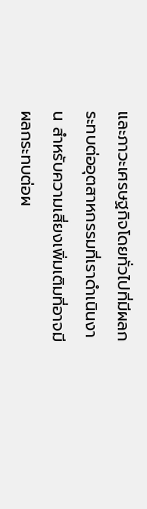และภาวะเศรษฐกิจโดยทั่วไปที่มีผลกระทบต่ออุตสาหกรรมที่เราดำเนินงาน สำหรับความเสี่ยงเพิ่มเติมที่อาจมีผลกระทบต่อผ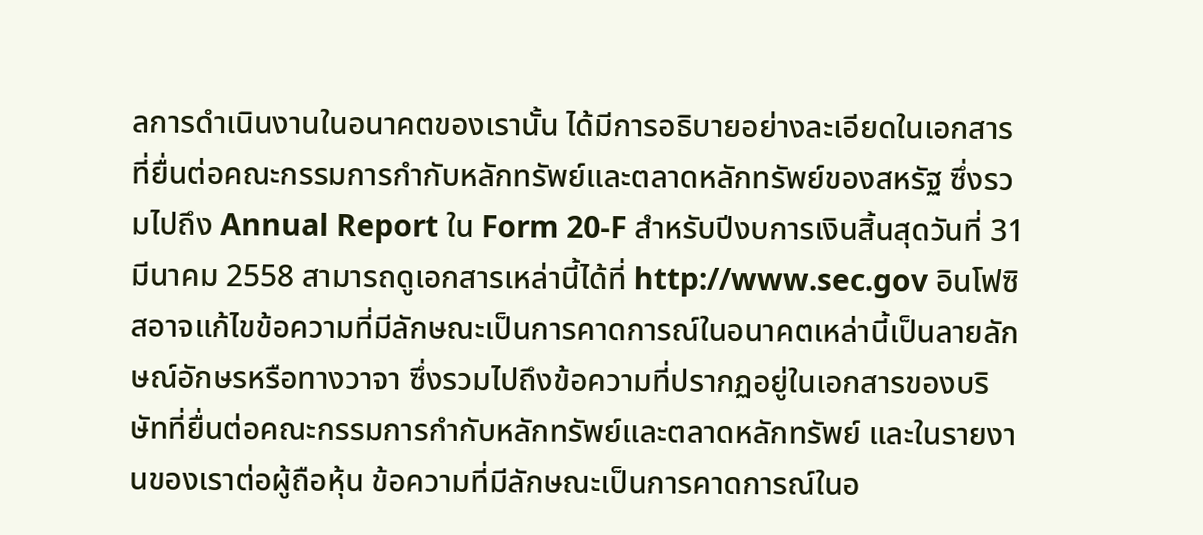ลการดำเนินงานในอนาคตของเรานั้น ได้มีการอธิบายอย่างละเอียดในเอกสารที่ยื่นต่อคณะกรรมการกำกับหลักทรัพย์และตลาดหลักทรัพย์ของสหรัฐ ซึ่งรวมไปถึง Annual Report ใน Form 20-F สำหรับปีงบการเงินสิ้นสุดวันที่ 31 มีนาคม 2558 สามารถดูเอกสารเหล่านี้ได้ที่ http://www.sec.gov อินโฟซิสอาจแก้ไขข้อความที่มีลักษณะเป็นการคาดการณ์ในอนาคตเหล่านี้เป็นลายลักษณ์อักษรหรือทางวาจา ซึ่งรวมไปถึงข้อความที่ปรากฏอยู่ในเอกสารของบริษัทที่ยื่นต่อคณะกรรมการกำกับหลักทรัพย์และตลาดหลักทรัพย์ และในรายงานของเราต่อผู้ถือหุ้น ข้อความที่มีลักษณะเป็นการคาดการณ์ในอ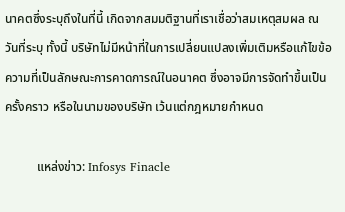นาคตซึ่งระบุถึงในที่นี้ เกิดจากสมมติฐานที่เราเชื่อว่าสมเหตุสมผล ณ วันที่ระบุ ทั้งนี้ บริษัทไม่มีหน้าที่ในการเปลี่ยนแปลงเพิ่มเติมหรือแก้ไขข้อความที่เป็นลักษณะการคาดการณ์ในอนาคต ซึ่งอาจมีการจัดทำขึ้นเป็นครั้งคราว หรือในนามของบริษัท เว้นแต่กฎหมายกำหนด

          แหล่งข่าว: Infosys Finacle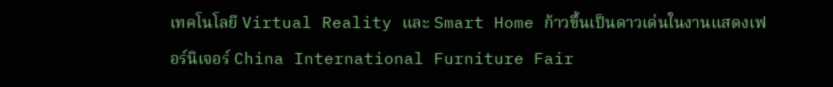เทคโนโลยี Virtual Reality และ Smart Home ก้าวขึ้นเป็นดาวเด่นในงานแสดงเฟอร์นิเจอร์ China International Furniture Fair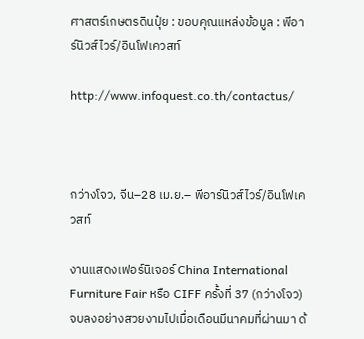ศาสตร์เกษตรดินปุ๋ย : ขอบคุณแหล่งข้อมูล : พีอาร์นิวส์ไวร์/อินโฟเควสท์

http://www.infoquest.co.th/contactus/



กว่างโจว, จีน–28 เม.ย.– พีอาร์นิวส์ไวร์/อินโฟเควสท์

งานแสดงเฟอร์นิเจอร์ China International Furniture Fair หรือ CIFF ครั้งที่ 37 (กว่างโจว) จบลงอย่างสวยงามไปเมื่อเดือนมีนาคมที่ผ่านมา ด้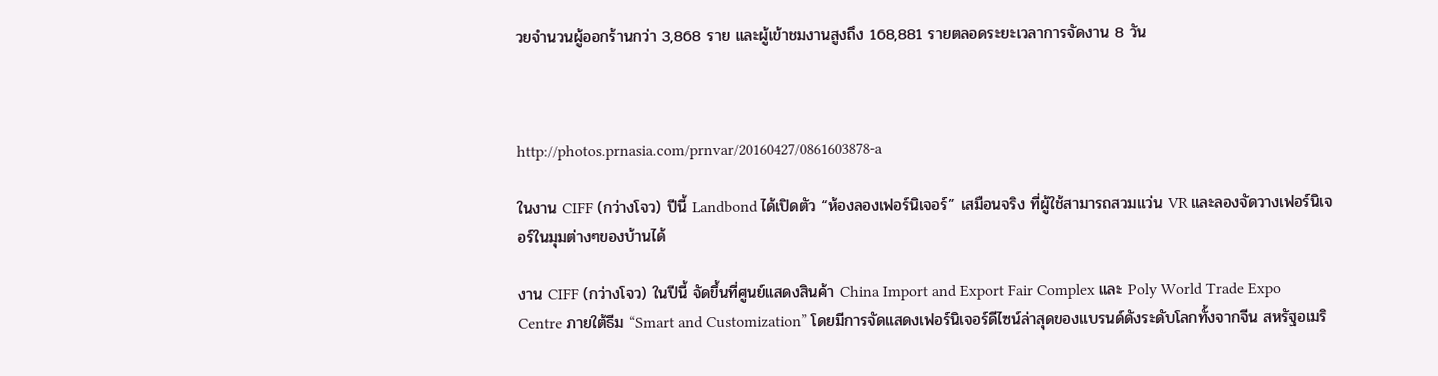วยจำนวนผู้ออกร้านกว่า 3,868 ราย และผู้เข้าชมงานสูงถึง 168,881 รายตลอดระยะเวลาการจัดงาน 8 วัน



http://photos.prnasia.com/prnvar/20160427/0861603878-a

ในงาน CIFF (กว่างโจว) ปีนี้ Landbond ได้เปิดตัว “ห้องลองเฟอร์นิเจอร์” เสมือนจริง ที่ผู้ใช้สามารถสวมแว่น VR และลองจัดวางเฟอร์นิเจอร์ในมุมต่างๆของบ้านได้

งาน CIFF (กว่างโจว) ในปีนี้ จัดขึ้นที่ศูนย์แสดงสินค้า China Import and Export Fair Complex และ Poly World Trade Expo Centre ภายใต้ธีม “Smart and Customization” โดยมีการจัดแสดงเฟอร์นิเจอร์ดีไซน์ล่าสุดของแบรนด์ดังระดับโลกทั้งจากจีน สหรัฐอเมริ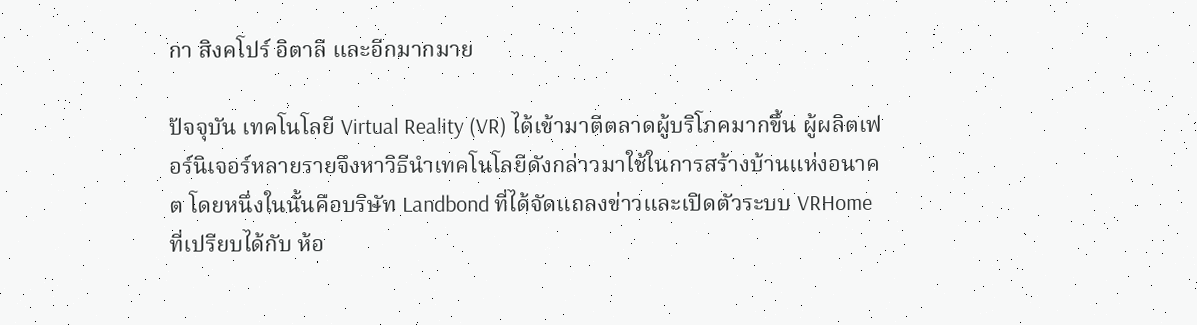กา สิงคโปร์ อิตาลี และอีกมากมาย

ปัจจุบัน เทคโนโลยี Virtual Reality (VR) ได้เข้ามาตีตลาดผู้บริโภคมากขึ้น ผู้ผลิตเฟอร์นิเจอร์หลายรายจึงหาวิธีนำเทคโนโลยีดังกล่าวมาใช้ในการสร้างบ้านแห่งอนาคต โดยหนึ่งในนั้นคือบริษัท Landbond ที่ได้จัดแถลงข่าวและเปิดตัวระบบ VRHome ที่เปรียบได้กับ ห้อ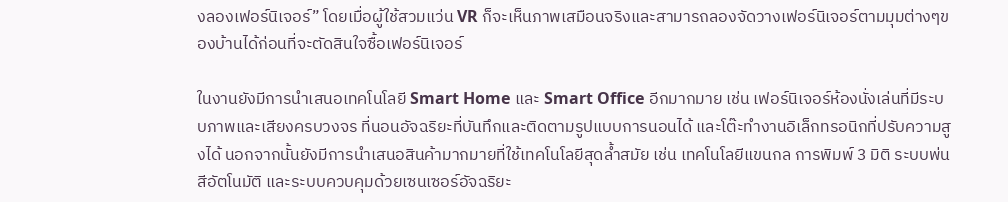งลองเฟอร์นิเจอร์” โดยเมื่อผู้ใช้สวมแว่น VR ก็จะเห็นภาพเสมือนจริงและสามารถลองจัดวางเฟอร์นิเจอร์ตามมุมต่างๆของบ้านได้ก่อนที่จะตัดสินใจซื้อเฟอร์นิเจอร์

ในงานยังมีการนำเสนอเทคโนโลยี Smart Home และ Smart Office อีกมากมาย เช่น เฟอร์นิเจอร์ห้องนั่งเล่นที่มีระบบภาพและเสียงครบวงจร ที่นอนอัจฉริยะที่บันทึกและติดตามรูปแบบการนอนได้ และโต๊ะทำงานอิเล็กทรอนิกที่ปรับความสูงได้ นอกจากนั้นยังมีการนำเสนอสินค้ามากมายที่ใช้เทคโนโลยีสุดล้ำสมัย เช่น เทคโนโลยีแขนกล การพิมพ์ 3 มิติ ระบบพ่นสีอัตโนมัติ และระบบควบคุมด้วยเซนเซอร์อัจฉริยะ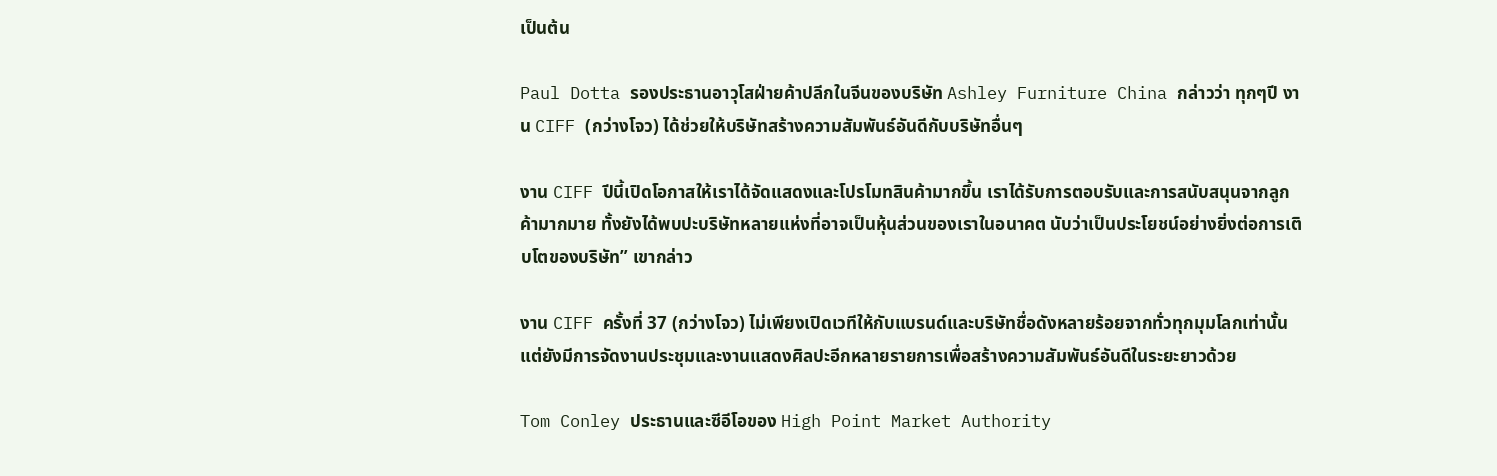เป็นต้น

Paul Dotta รองประธานอาวุโสฝ่ายค้าปลีกในจีนของบริษัท Ashley Furniture China กล่าวว่า ทุกๆปี งาน CIFF (กว่างโจว) ได้ช่วยให้บริษัทสร้างความสัมพันธ์อันดีกับบริษัทอื่นๆ

งาน CIFF ปีนี้เปิดโอกาสให้เราได้จัดแสดงและโปรโมทสินค้ามากขึ้น เราได้รับการตอบรับและการสนับสนุนจากลูกค้ามากมาย ทั้งยังได้พบปะบริษัทหลายแห่งที่อาจเป็นหุ้นส่วนของเราในอนาคต นับว่าเป็นประโยชน์อย่างยิ่งต่อการเติบโตของบริษัท” เขากล่าว

งาน CIFF ครั้งที่ 37 (กว่างโจว) ไม่เพียงเปิดเวทีให้กับแบรนด์และบริษัทชื่อดังหลายร้อยจากทั่วทุกมุมโลกเท่านั้น แต่ยังมีการจัดงานประชุมและงานแสดงศิลปะอีกหลายรายการเพื่อสร้างความสัมพันธ์อันดีในระยะยาวด้วย

Tom Conley ประธานและซีอีโอของ High Point Market Authority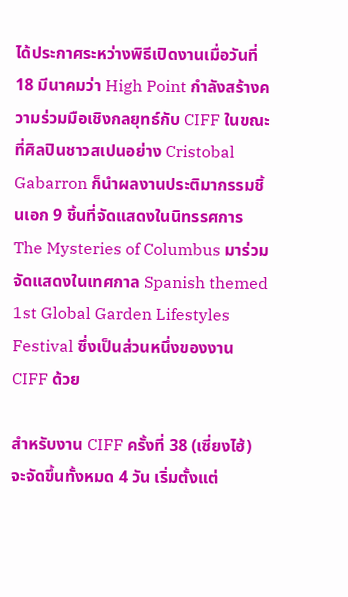ได้ประกาศระหว่างพิธีเปิดงานเมื่อวันที่ 18 มีนาคมว่า High Point กำลังสร้างความร่วมมือเชิงกลยุทธ์กับ CIFF ในขณะที่ศิลปินชาวสเปนอย่าง Cristobal Gabarron ก็นำผลงานประติมากรรมชิ้นเอก 9 ชิ้นที่จัดแสดงในนิทรรศการ The Mysteries of Columbus มาร่วมจัดแสดงในเทศกาล Spanish themed 1st Global Garden Lifestyles Festival ซึ่งเป็นส่วนหนึ่งของงาน CIFF ด้วย

สำหรับงาน CIFF ครั้งที่ 38 (เซี่ยงไฮ้) จะจัดขึ้นทั้งหมด 4 วัน เริ่มตั้งแต่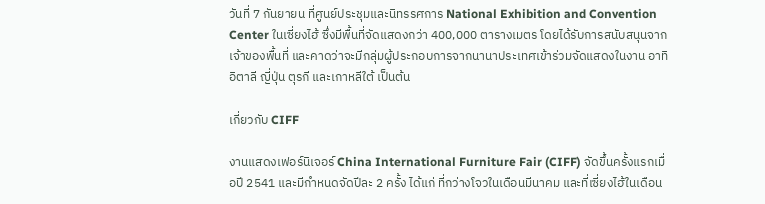วันที่ 7 กันยายน ที่ศูนย์ประชุมและนิทรรศการ National Exhibition and Convention Center ในเซี่ยงไฮ้ ซึ่งมีพื้นที่จัดแสดงกว่า 400,000 ตารางเมตร โดยได้รับการสนับสนุนจากเจ้าของพื้นที่ และคาดว่าจะมีกลุ่มผู้ประกอบการจากนานาประเทศเข้าร่วมจัดแสดงในงาน อาทิ อิตาลี ญี่ปุ่น ตุรกี และเกาหลีใต้ เป็นต้น

เกี่ยวกับ CIFF

งานแสดงเฟอร์นิเจอร์ China International Furniture Fair (CIFF) จัดขึ้นครั้งแรกเมื่อปี 2541 และมีกำหนดจัดปีละ 2 ครั้ง ได้แก่ ที่กว่างโจวในเดือนมีนาคม และที่เซี่ยงไฮ้ในเดือน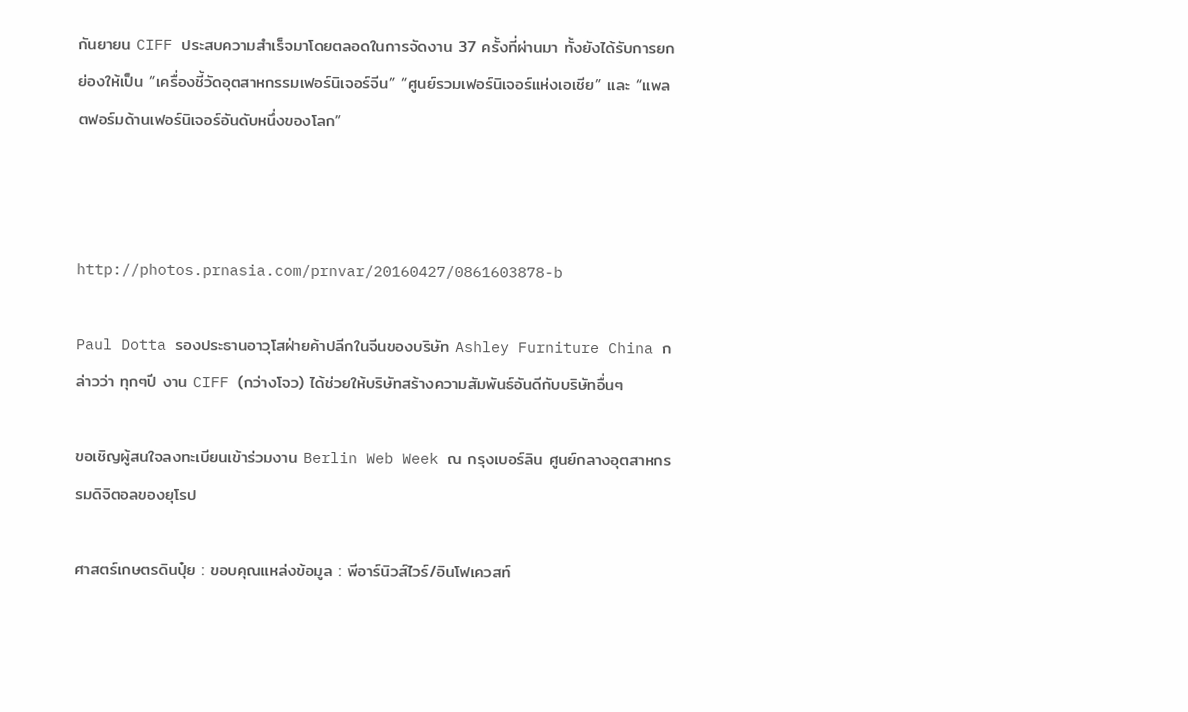กันยายน CIFF ประสบความสำเร็จมาโดยตลอดในการจัดงาน 37 ครั้งที่ผ่านมา ทั้งยังได้รับการยกย่องให้เป็น “เครื่องชี้วัดอุตสาหกรรมเฟอร์นิเจอร์จีน” “ศูนย์รวมเฟอร์นิเจอร์แห่งเอเชีย” และ “แพลตฟอร์มด้านเฟอร์นิเจอร์อันดับหนึ่งของโลก”



http://photos.prnasia.com/prnvar/20160427/0861603878-b

Paul Dotta รองประธานอาวุโสฝ่ายค้าปลีกในจีนของบริษัท Ashley Furniture China กล่าวว่า ทุกๆปี งาน CIFF (กว่างโจว) ได้ช่วยให้บริษัทสร้างความสัมพันธ์อันดีกับบริษัทอื่นๆ

ขอเชิญผู้สนใจลงทะเบียนเข้าร่วมงาน Berlin Web Week ณ กรุงเบอร์ลิน ศูนย์กลางอุตสาหกรรมดิจิตอลของยุโรป

ศาสตร์เกษตรดินปุ๋ย : ขอบคุณแหล่งข้อมูล : พีอาร์นิวส์ไวร์/อินโฟเควสท์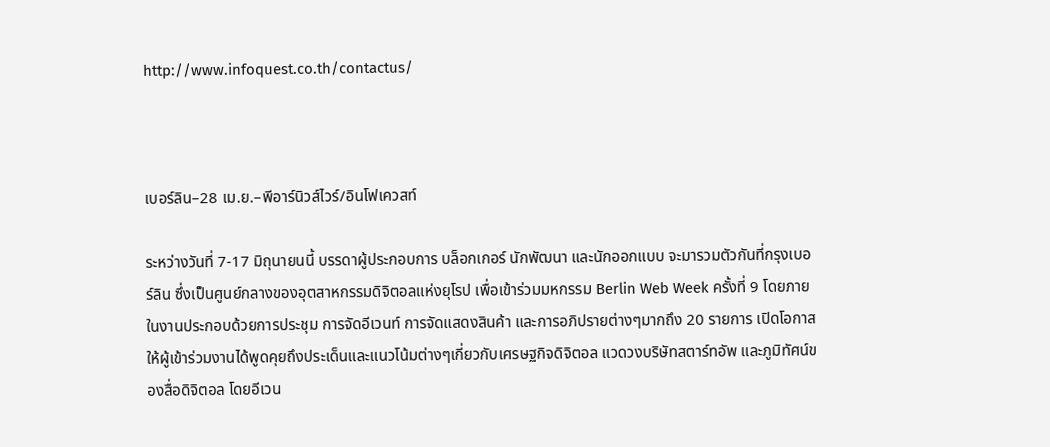http://www.infoquest.co.th/contactus/



เบอร์ลิน–28 เม.ย.–พีอาร์นิวส์ไวร์/อินโฟเควสท์

ระหว่างวันที่ 7-17 มิถุนายนนี้ บรรดาผู้ประกอบการ บล็อกเกอร์ นักพัฒนา และนักออกแบบ จะมารวมตัวกันที่กรุงเบอร์ลิน ซึ่งเป็นศูนย์กลางของอุตสาหกรรมดิจิตอลแห่งยุโรป เพื่อเข้าร่วมมหกรรม Berlin Web Week ครั้งที่ 9 โดยภายในงานประกอบด้วยการประชุม การจัดอีเวนท์ การจัดแสดงสินค้า และการอภิปรายต่างๆมากถึง 20 รายการ เปิดโอกาสให้ผู้เข้าร่วมงานได้พูดคุยถึงประเด็นและแนวโน้มต่างๆเกี่ยวกับเศรษฐกิจดิจิตอล แวดวงบริษัทสตาร์ทอัพ และภูมิทัศน์ของสื่อดิจิตอล โดยอีเวน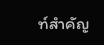ท์สำคัญ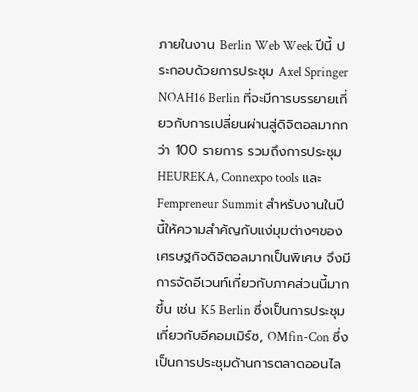ภายในงาน Berlin Web Week ปีนี้ ประกอบด้วยการประชุม Axel Springer NOAH16 Berlin ที่จะมีการบรรยายเกี่ยวกับการเปลี่ยนผ่านสู่ดิจิตอลมากกว่า 100 รายการ รวมถึงการประชุม HEUREKA, Connexpo tools และ Fempreneur Summit สำหรับงานในปีนี้ให้ความสำคัญกับแง่มุมต่างๆของเศรษฐกิจดิจิตอลมากเป็นพิเศษ จึงมีการจัดอีเวนท์เกี่ยวกับภาคส่วนนี้มากขึ้น เช่น K5 Berlin ซึ่งเป็นการประชุมเกี่ยวกับอีคอมเมิร์ซ, OMfin-Con ซึ่งเป็นการประชุมด้านการตลาดออนไล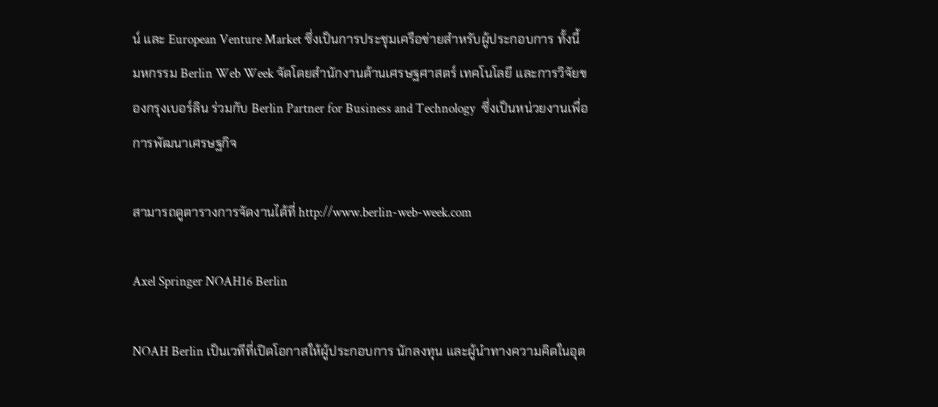น์ และ European Venture Market ซึ่งเป็นการประชุมเครือข่ายสำหรับผู้ประกอบการ ทั้งนี้ มหกรรม Berlin Web Week จัดโดยสำนักงานด้านเศรษฐศาสตร์ เทคโนโลยี และการวิจัยของกรุงเบอร์ลิน ร่วมกับ Berlin Partner for Business and Technology  ซึ่งเป็นหน่วยงานเพื่อการพัฒนาเศรษฐกิจ

สามารถดูตารางการจัดงานได้ที่ http://www.berlin-web-week.com

Axel Springer NOAH16 Berlin

NOAH Berlin เป็นเวทีที่เปิดโอกาสให้ผู้ประกอบการ นักลงทุน และผู้นำทางความคิดในอุต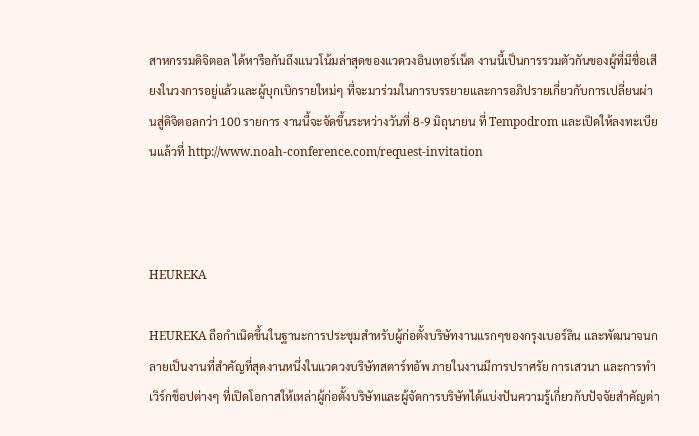สาหกรรมดิจิตอล ได้หารือกันถึงแนวโน้มล่าสุดของแวดวงอินเทอร์เน็ต งานนี้เป็นการรวมตัวกันของผู้ที่มีชื่อเสียงในวงการอยู่แล้วและผู้บุกเบิกรายใหม่ๆ ที่จะมาร่วมในการบรรยายและการอภิปรายเกี่ยวกับการเปลี่ยนผ่านสู่ดิจิตอลกว่า 100 รายการ งานนี้จะจัดขึ้นระหว่างวันที่ 8-9 มิถุนายน ที่ Tempodrom และเปิดให้ลงทะเบียนแล้วที่ http://www.noah-conference.com/request-invitation



HEUREKA

HEUREKA ถือกำเนิดขึ้นในฐานะการประชุมสำหรับผู้ก่อตั้งบริษัทงานแรกๆของกรุงเบอร์ลิน และพัฒนาจนกลายเป็นงานที่สำคัญที่สุดงานหนึ่งในแวดวงบริษัทสตาร์ทอัพ ภายในงานมีการปราศรัย การเสวนา และการทำเวิร์กช็อปต่างๆ ที่เปิดโอกาสให้เหล่าผู้ก่อตั้งบริษัทและผู้จัดการบริษัทได้แบ่งปันความรู้เกี่ยวกับปัจจัยสำคัญต่า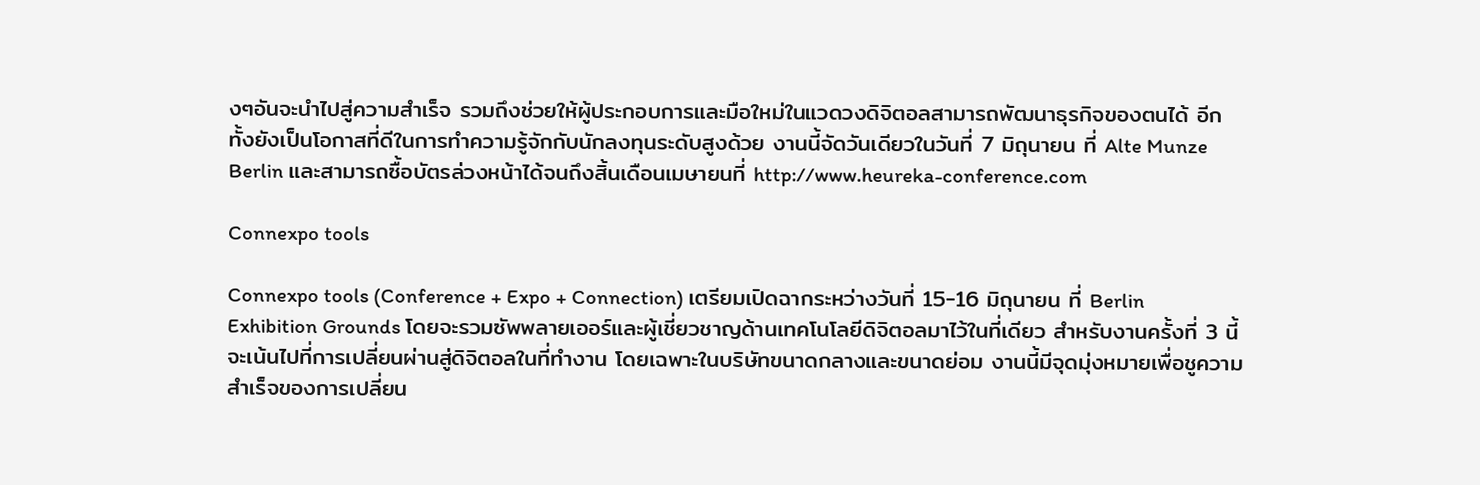งๆอันจะนำไปสู่ความสำเร็จ รวมถึงช่วยให้ผู้ประกอบการและมือใหม่ในแวดวงดิจิตอลสามารถพัฒนาธุรกิจของตนได้ อีกทั้งยังเป็นโอกาสที่ดีในการทำความรู้จักกับนักลงทุนระดับสูงด้วย งานนี้จัดวันเดียวในวันที่ 7 มิถุนายน ที่ Alte Munze Berlin และสามารถซื้อบัตรล่วงหน้าได้จนถึงสิ้นเดือนเมษายนที่ http://www.heureka-conference.com

Connexpo tools

Connexpo tools (Conference + Expo + Connection) เตรียมเปิดฉากระหว่างวันที่ 15-16 มิถุนายน ที่ Berlin Exhibition Grounds โดยจะรวมซัพพลายเออร์และผู้เชี่ยวชาญด้านเทคโนโลยีดิจิตอลมาไว้ในที่เดียว สำหรับงานครั้งที่ 3 นี้จะเน้นไปที่การเปลี่ยนผ่านสู่ดิจิตอลในที่ทำงาน โดยเฉพาะในบริษัทขนาดกลางและขนาดย่อม งานนี้มีจุดมุ่งหมายเพื่อชูความสำเร็จของการเปลี่ยน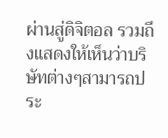ผ่านสู่ดิจิตอล รวมถึงแสดงให้เห็นว่าบริษัทต่างๆสามารถประ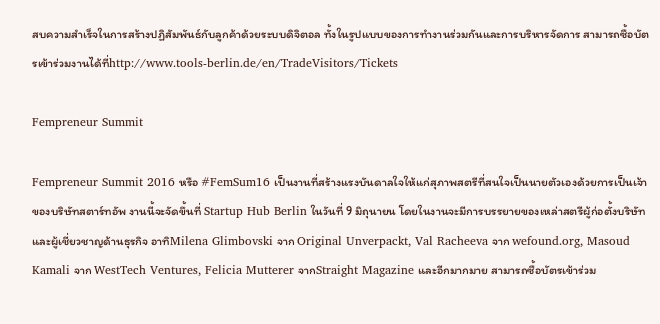สบความสำเร็จในการสร้างปฏิสัมพันธ์กับลูกค้าด้วยระบบดิจิตอล ทั้งในรูปแบบของการทำงานร่วมกันและการบริหารจัดการ สามารถซื้อบัตรเข้าร่วมงานได้ที่http://www.tools-berlin.de/en/TradeVisitors/Tickets

Fempreneur Summit

Fempreneur Summit 2016 หรือ #FemSum16 เป็นงานที่สร้างแรงบันดาลใจให้แก่สุภาพสตรีที่สนใจเป็นนายตัวเองด้วยการเป็นเจ้าของบริษัทสตาร์ทอัพ งานนี้จะจัดขึ้นที่ Startup Hub Berlin ในวันที่ 9 มิถุนายน โดยในงานจะมีการบรรยายของเหล่าสตรีผู้ก่อตั้งบริษัทและผู้เชี่ยวชาญด้านธุรกิจ อาทิMilena Glimbovski จาก Original Unverpackt, Val Racheeva จาก wefound.org, Masoud Kamali จาก WestTech Ventures, Felicia Mutterer จากStraight Magazine และอีกมากมาย สามารถซื้อบัตรเข้าร่วม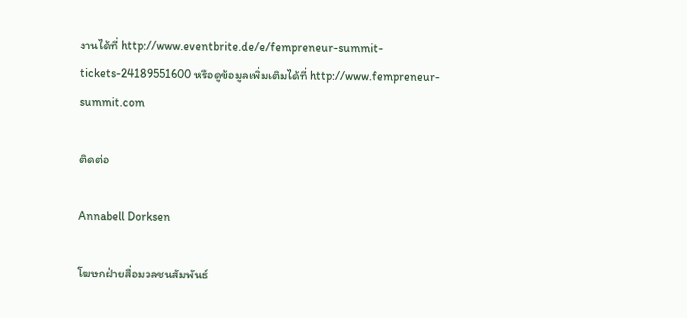งานได้ที่ http://www.eventbrite.de/e/fempreneur-summit-tickets-24189551600 หรือดูข้อมูลเพิ่มเติมได้ที่ http://www.fempreneur-summit.com

ติดต่อ

Annabell Dorksen

โฆษกฝ่ายสื่อมวลชนสัมพันธ์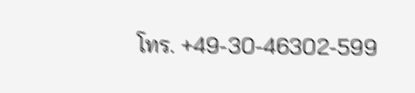โทร. +49-30-46302-599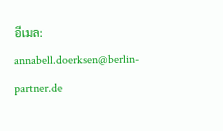อีเมล: annabell.doerksen@berlin-partner.de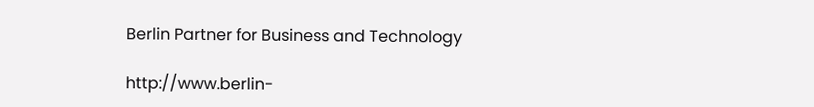Berlin Partner for Business and Technology

http://www.berlin-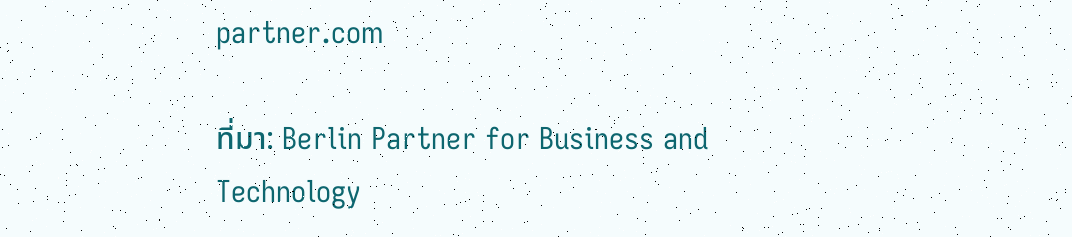partner.com

ที่มา: Berlin Partner for Business and Technology